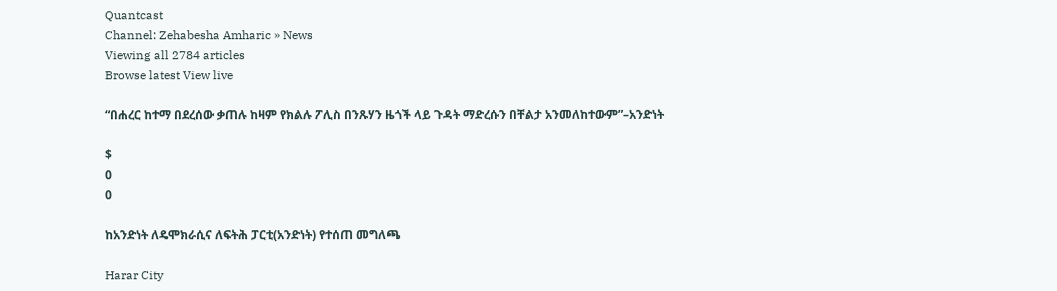Quantcast
Channel: Zehabesha Amharic » News
Viewing all 2784 articles
Browse latest View live

“በሐረር ከተማ በደረሰው ቃጠሉ ከዛም የክልሉ ፖሊስ በንጹሃን ዜጎች ላይ ጉዳት ማድረሱን በቸልታ አንመለከተውም”–አንድነት

$
0
0

ከአንድነት ለዴሞክራሲና ለፍትሕ ፓርቲ(አንድነት) የተሰጠ መግለጫ

Harar City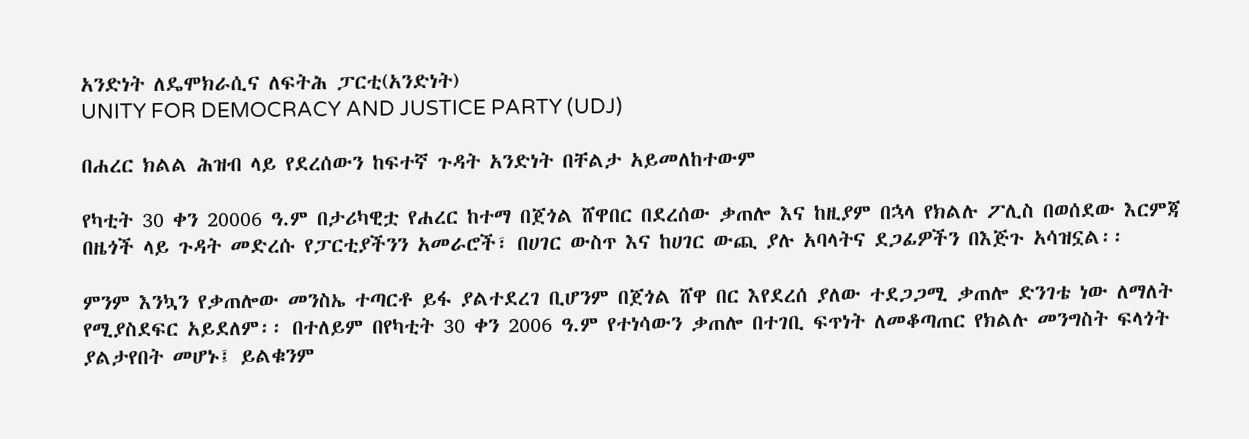አንድነት ለዴሞክራሲና ለፍትሕ ፓርቲ(አንድነት)
UNITY FOR DEMOCRACY AND JUSTICE PARTY (UDJ)

በሐረር ክልል ሕዝብ ላይ የደረሰውን ከፍተኛ ጉዳት አንድነት በቸልታ አይመለከተውም

የካቲት 30 ቀን 20006 ዓ.ም በታሪካዊቷ የሐረር ከተማ በጀጎል ሸዋበር በደረሰው ቃጠሎ እና ከዚያም በኋላ የክልሉ ፖሊስ በወሰደው እርምጃ በዜጎች ላይ ጉዳት መድረሱ የፓርቲያችንን አመራሮች፣ በሀገር ውስጥ እና ከሀገር ውጪ ያሉ አባላትና ደጋፊዎችን በእጅጉ አሳዝኗል፡፡

ምንም እንኳን የቃጠሎው መንስኤ ተጣርቶ ይፋ ያልተደረገ ቢሆንም በጀጎል ሸዋ በር እየደረሰ ያለው ተደጋጋሚ ቃጠሎ ድንገቴ ነው ለማለት የሚያስደፍር አይደለም፡፡ በተለይም በየካቲት 30 ቀን 2006 ዓ.ም የተነሳውን ቃጠሎ በተገቢ ፍጥነት ለመቆጣጠር የክልሉ መንግስት ፍላጎት ያልታየበት መሆኑ፤ ይልቁንም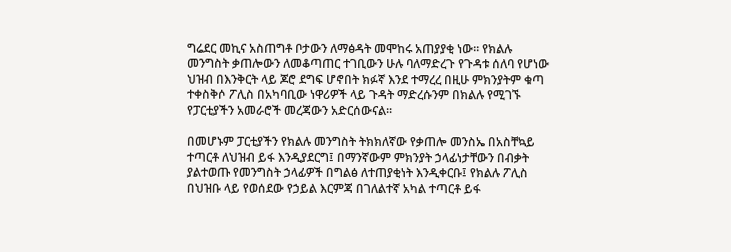ግሬደር መኪና አስጠግቶ ቦታውን ለማፅዳት መሞከሩ አጠያያቂ ነው፡፡ የክልሉ መንግስት ቃጠሎውን ለመቆጣጠር ተገቢውን ሁሉ ባለማድረጉ የጉዳቱ ሰለባ የሆነው ህዝብ በእንቅርት ላይ ጆሮ ደግፍ ሆኖበት ክፉኛ እንደ ተማረረ በዚሁ ምክንያትም ቁጣ ተቀስቅሶ ፖሊስ በአካባቢው ነዋሪዎች ላይ ጉዳት ማድረሱንም በክልሉ የሚገኙ የፓርቲያችን አመራሮች መረጃውን አድርሰውናል፡፡

በመሆኑም ፓርቲያችን የክልሉ መንግስት ትክክለኛው የቃጠሎ መንስኤ በአስቸኳይ ተጣርቶ ለህዝብ ይፋ እንዲያደርግ፤ በማንኛውም ምክንያት ኃላፊነታቸውን በብቃት ያልተወጡ የመንግስት ኃላፊዎች በግልፅ ለተጠያቂነት እንዲቀርቡ፤ የክልሉ ፖሊስ በህዝቡ ላይ የወሰደው የኃይል እርምጃ በገለልተኛ አካል ተጣርቶ ይፋ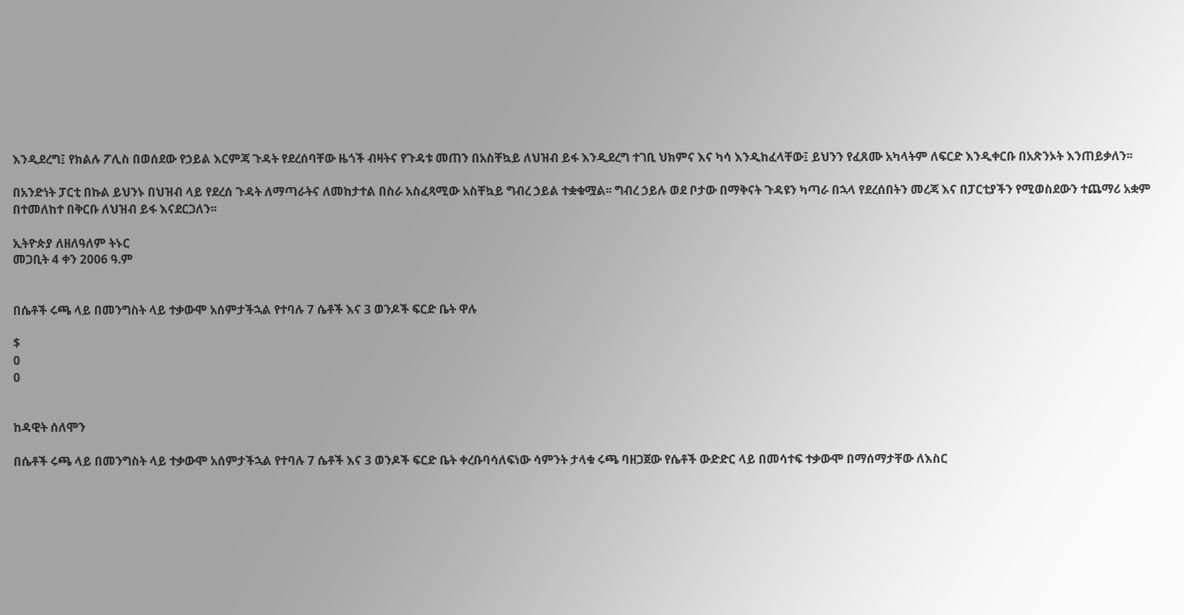እንዲደረግ፤ የክልሉ ፖሊስ በወሰደው የኃይል እርምጃ ጉዳት የደረሰባቸው ዜጎች ብዛትና የጉዳቱ መጠን በአስቸኳይ ለህዝብ ይፋ እንዲደረግ ተገቢ ህክምና እና ካሳ እንዲከፈላቸው፤ ይህንን የፈጸሙ አካላትም ለፍርድ እንዲቀርቡ በአጽንኦት እንጠይቃለን፡፡

በአንድነት ፓርቲ በኩል ይህንኑ በህዝብ ላይ የደረሰ ጉዳት ለማጣራትና ለመከታተል በስራ አስፈጻሚው አስቸኳይ ግብረ ኃይል ተቋቁሟል፡፡ ግብረ ኃይሉ ወደ ቦታው በማቅናት ጉዳዩን ካጣራ በኋላ የደረሰበትን መረጃ እና በፓርቲያችን የሚወስደውን ተጨማሪ አቋም በተመለከተ በቅርቡ ለህዝብ ይፋ እናደርጋለን፡፡

ኢትዮጵያ ለዘለዓለም ትኑር
መጋቢት 4 ቀን 2006 ዓ.ም


በሴቶች ሩጫ ላይ በመንግስት ላይ ተቃውሞ አሰምታችኋል የተባሉ 7 ሴቶች እና 3 ወንዶች ፍርድ ቤት ዋሉ

$
0
0


ከዳዊት ሰለሞን

በሴቶች ሩጫ ላይ በመንግስት ላይ ተቃውሞ አሰምታችኋል የተባሉ 7 ሴቶች እና 3 ወንዶች ፍርድ ቤት ቀረቡባሳለፍነው ሳምንት ታላቁ ሩጫ ባዘጋጀው የሴቶች ውድድር ላይ በመሳተፍ ተቃውሞ በማሰማታቸው ለእስር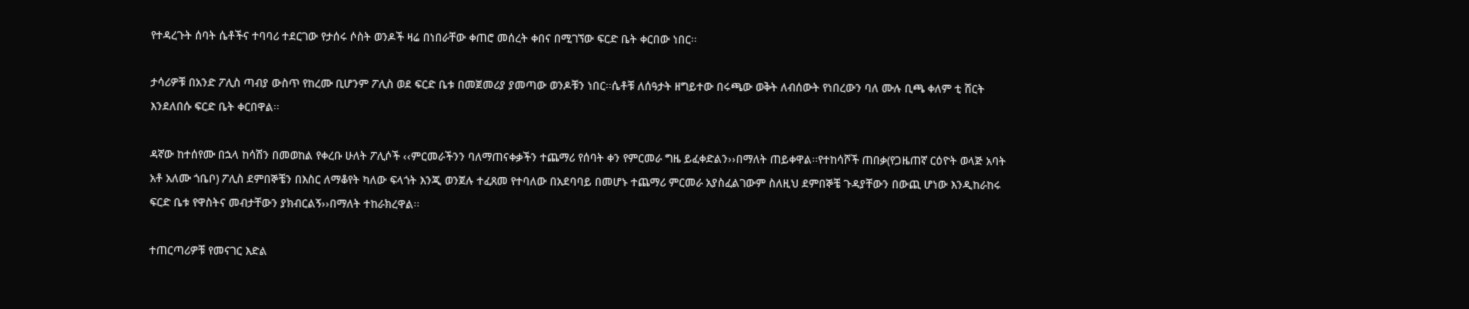የተዳረጉት ሰባት ሴቶችና ተባባሪ ተደርገው የታሰሩ ሶስት ወንዶች ዛሬ በነበራቸው ቀጠሮ መሰረት ቀበና በሚገኘው ፍርድ ቤት ቀርበው ነበር፡፡

ታሳሪዎቹ በአንድ ፖሊስ ጣብያ ውስጥ የከረሙ ቢሆንም ፖሊስ ወደ ፍርድ ቤቱ በመጀመሪያ ያመጣው ወንዶቹን ነበር፡፡ሴቶቹ ለሰዓታት ዘግይተው በሩጫው ወቅት ለብሰውት የነበረውን ባለ ሙሉ ቢጫ ቀለም ቲ ሸርት እንደለበሱ ፍርድ ቤት ቀርበዋል፡፡

ዳኛው ከተሰየሙ በኋላ ከሳሽን በመወከል የቀረቡ ሁለት ፖሊሶች ‹‹ምርመራችንን ባለማጠናቀቃችን ተጨማሪ የሰባት ቀን የምርመራ ግዜ ይፈቀድልን››በማለት ጠይቀዋል፡፡የተከሳሾች ጠበቃ(የጋዜጠኛ ርዕዮት ወላጅ አባት አቶ አለሙ ጎቤቦ) ፖሊስ ደምበኞቼን በእስር ለማቆየት ካለው ፍላጎት እንጂ ወንጀሉ ተፈጸመ የተባለው በአደባባይ በመሆኑ ተጨማሪ ምርመራ አያስፈልገውም ስለዚህ ደምበኞቼ ጉዳያቸውን በውጪ ሆነው እንዲከራከሩ ፍርድ ቤቱ የዋስትና መብታቸውን ያክብርልኝ››በማለት ተከራክረዋል፡፡

ተጠርጣሪዎቹ የመናገር እድል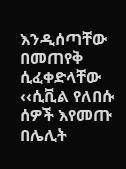እንዲሰጣቸው በመጠየቅ ሲፈቀድላቸው ‹‹ሲቪል የለበሱ ሰዎች እየመጡ በሌሊት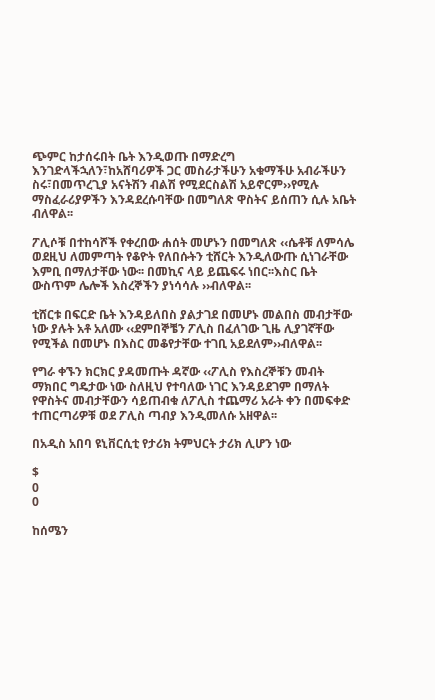ጭምር ከታሰሩበት ቤት እንዲወጡ በማድረግ እንገድላችኋለን፣ከአሸባሪዎች ጋር መስራታችሁን አቁማችሁ አብራችሁን ስሩ፣በመጥረጊያ አናትሽን ብልሽ የሚደርስልሽ አይኖርም››የሚሉ ማስፈራሪያዎችን እንዳደረሱባቸው በመግለጽ ዋስትና ይሰጠን ሲሉ አቤት ብለዋል፡፡

ፖሊሶቹ በተከሳሾች የቀረበው ሐሰት መሆኑን በመግለጽ ‹‹ሴቶቹ ለምሳሌ ወደዚህ ለመምጣት የቆዮት የለበሱትን ቲሸርት እንዲለውጡ ሲነገራቸው እምቢ በማለታቸው ነው፡፡ በመኪና ላይ ይጨፍሩ ነበር፡፡እስር ቤት ውስጥም ሌሎች እስረኞችን ያነሳሳሉ ››ብለዋል፡፡

ቲሸርቱ በፍርድ ቤት እንዳይለበስ ያልታገደ በመሆኑ መልበስ መብታቸው ነው ያሉት አቶ አለሙ ‹‹ደምበኞቼን ፖሊስ በፈለገው ጊዜ ሊያገኛቸው የሚችል በመሆኑ በእስር መቆየታቸው ተገቢ አይደለም››ብለዋል፡፡

የግራ ቀኙን ክርክር ያዳመጡት ዳኛው ‹‹ፖሊስ የእስረኞቹን መብት ማክበር ግዴታው ነው ስለዚህ የተባለው ነገር እንዳይደገም በማለት የዋስትና መብታቸውን ሳይጠብቁ ለፖሊስ ተጨማሪ አራት ቀን በመፍቀድ ተጠርጣሪዎቹ ወደ ፖሊስ ጣብያ እንዲመለሱ አዘዋል፡፡

በአዲስ አበባ ዩኒቨርሲቲ የታሪክ ትምህርት ታሪክ ሊሆን ነው

$
0
0

ከሰሜን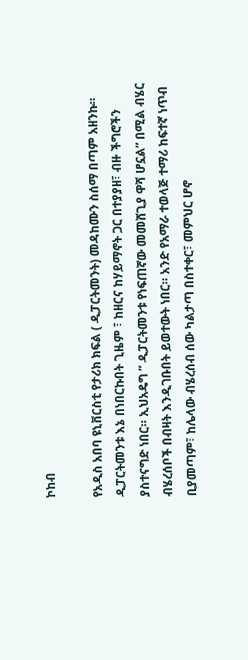ኮከብ

የአዲስ አበባ ዩኒቨርስቲ የታሪክ ክፍል ( ዲፓርትመንት) መዳከሙን ስሰማ በጣም አዘንኩ። ዲፓርትመንቱ እኔ በነበርኩበት ጊዜም ፣ ከዘርና ከሃይማኖት ጋር በተያያዘ፣ ብዙ ችግሮችን ያስተናግድ ነበር። ኢህአዴግ ” ዲፓርትመንቱ የነፍጠኛው መመሸጊያ ዋሻ ሆኗል” በሚል ብሄር ብሄረሰቦች በብዛት እንዲገቡበት ይወተውት ነበር። አንድ የአማራ ተወላጅ ተማሪ ከፍተኛ ነጥብ ቢያመጣም፣ ከሌላው ብሄረሰብ ሰው ካልታጣ በስተቀር፣ መምህር ሆኖ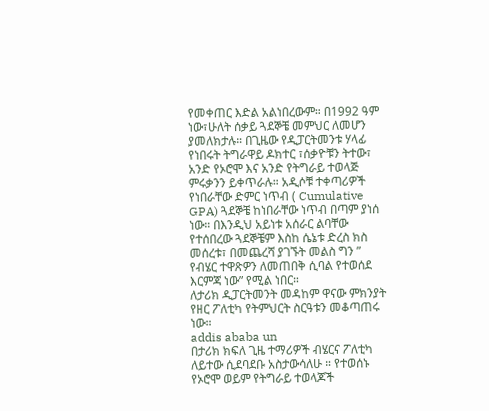የመቀጠር እድል አልነበረውም። በ1992 ዓም ነው፣ሁለት ሰቃይ ጓደኞቼ መምህር ለመሆን ያመለክታሉ። በጊዜው የዲፓርትመንቱ ሃላፊ የነበሩት ትግራዋይ ዶክተር ፣ሰቃዮቹን ትተው፣ አንድ የኦሮሞ እና አንድ የትግራይ ተወላጅ ምሩቃንን ይቀጥራሉ። አዲሶቹ ተቀጣሪዎች የነበራቸው ድምር ነጥብ ( Cumulative GPA) ጓደኞቼ ከነበራቸው ነጥብ በጣም ያነሰ ነው። በእንዲህ አይነቱ አሰራር ልባቸው የተሰበረው ጓደኞቼም እስከ ሴኔቱ ድረስ ክስ መሰረቱ፣ በመጨረሻ ያገኙት መልስ ግን ” የብሄር ተዋጽዎን ለመጠበቅ ሲባል የተወሰደ እርምጃ ነው” የሚል ነበር።
ለታሪክ ዲፓርትመንት መዳከም ዋናው ምክንያት የዘር ፖለቲካ የትምህርት ስርዓቱን መቆጣጠሩ ነው።
addis ababa un
በታሪክ ክፍለ ጊዜ ተማሪዎች ብሄርና ፖለቲካ ለይተው ሲደባደቡ አስታውሳለሁ ። የተወሰኑ የኦሮሞ ወይም የትግራይ ተወላጆች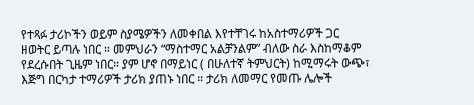የተጻፉ ታሪኮችን ወይም ስያሜዎችን ለመቀበል እየተቸገሩ ከአስተማሪዎች ጋር ዘወትር ይጣሉ ነበር ። መምህራን “ማስተማር አልቻንልም” ብለው ስራ እስከማቆም የደረሱበት ጊዜም ነበር። ያም ሆኖ በማይነር ( በሁለተኛ ትምህርት) ከሚማሩት ውጭ፣ እጅግ በርካታ ተማሪዎች ታሪክ ያጠኑ ነበር ። ታሪክ ለመማር የመጡ ሌሎች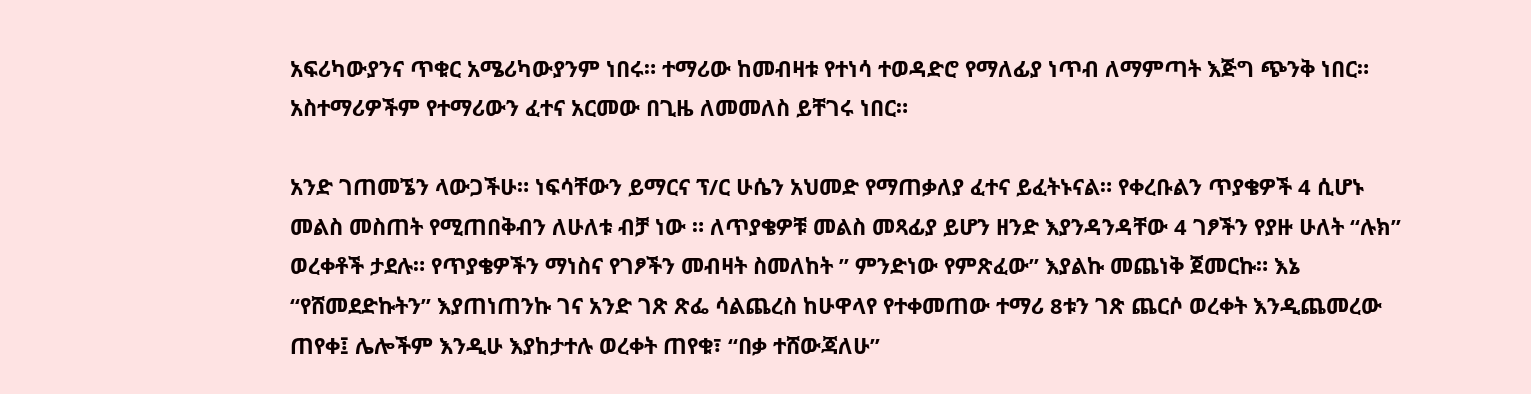አፍሪካውያንና ጥቁር አሜሪካውያንም ነበሩ። ተማሪው ከመብዛቱ የተነሳ ተወዳድሮ የማለፊያ ነጥብ ለማምጣት እጅግ ጭንቅ ነበር። አስተማሪዎችም የተማሪውን ፈተና አርመው በጊዜ ለመመለስ ይቸገሩ ነበር።

አንድ ገጠመኜን ላውጋችሁ። ነፍሳቸውን ይማርና ፕ/ር ሁሴን አህመድ የማጠቃለያ ፈተና ይፈትኑናል። የቀረቡልን ጥያቄዎች 4 ሲሆኑ መልስ መስጠት የሚጠበቅብን ለሁለቱ ብቻ ነው ። ለጥያቄዎቹ መልስ መጻፊያ ይሆን ዘንድ እያንዳንዳቸው 4 ገፆችን የያዙ ሁለት “ሉክ” ወረቀቶች ታደሉ። የጥያቄዎችን ማነስና የገፆችን መብዛት ስመለከት ” ምንድነው የምጽፈው” እያልኩ መጨነቅ ጀመርኩ። እኔ “የሸመደድኩትን” እያጠነጠንኩ ገና አንድ ገጽ ጽፌ ሳልጨረስ ከሁዋላየ የተቀመጠው ተማሪ 8ቱን ገጽ ጨርሶ ወረቀት እንዲጨመረው ጠየቀ፤ ሌሎችም እንዲሁ እያከታተሉ ወረቀት ጠየቁ፣ “በቃ ተሸውጃለሁ”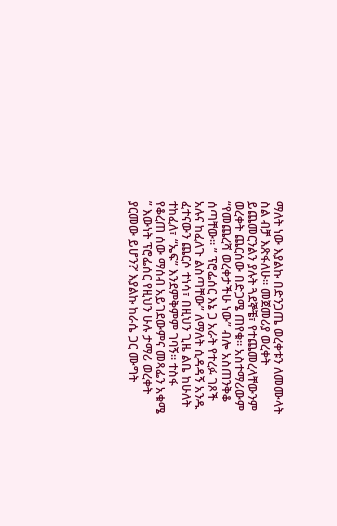ማለት ነው እያልኩ በድንጋጤ ወረቀቱን ለመሙላት ስል ብቻ እጽፋለሁ። መጀመሪያ ወረቀት ይጨመርንልን ያሉት ጓደኞቼ፣ የተጨመረላቸውንም ወረቀት ጨርሰው በድጋሜ ጠየቁ። አስተማሪውም “የመጨረሻ ወረቀታችሁ ነው” ብሎ አስጠንቅቆ ሰጣቸው። ” ፕሮፌሰር እኔ ጋ አራት የተረፉ ገጾች አሉና ከፈለጉ ልስጣቸው” ለማለት ሲዳዳኝ አንዱ ፈተናውን ጨርሶ ተነሳ፣ በዚህን ጊዜ ልቤ ከሁለት ተከፈለ፣ “ኤፍ” እንደምቅምም ገባኝ። ተስፋ የቆረጠ ሰው ማሰብ አይገደውምና መጻፌን አቁሜ ” እውነት ፕሮፌሰር የዚህን ሁሉ ታማሪ ወረቀት ያርመው ይሆን?’ እያልኩ ከራሴ ጋር ሙግት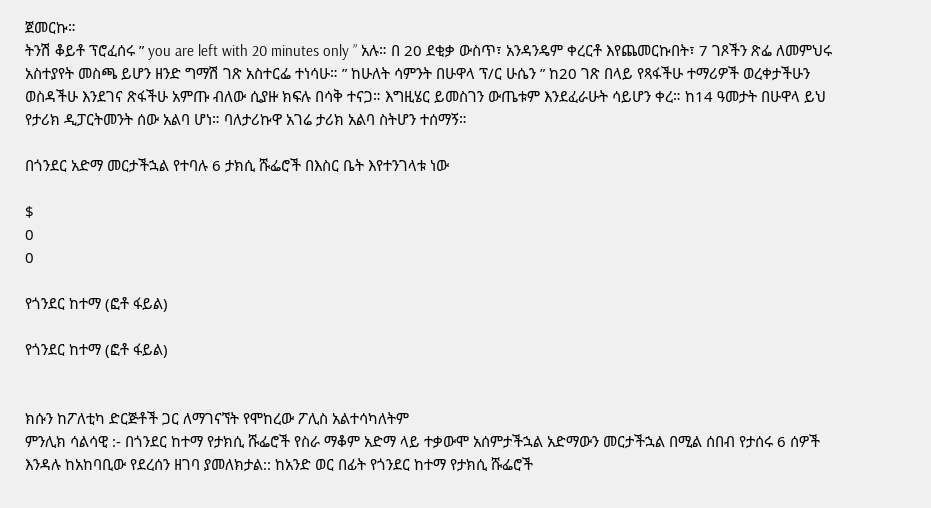ጀመርኩ።
ትንሽ ቆይቶ ፕሮፈሰሩ ” you are left with 20 minutes only ” አሉ። በ 20 ደቂቃ ውስጥ፣ አንዳንዴም ቀረርቶ እየጨመርኩበት፣ 7 ገጾችን ጽፌ ለመምህሩ አስተያየት መስጫ ይሆን ዘንድ ግማሽ ገጽ አስተርፌ ተነሳሁ። ” ከሁለት ሳምንት በሁዋላ ፕ/ር ሁሴን ” ከ20 ገጽ በላይ የጻፋችሁ ተማሪዎች ወረቀታችሁን ወስዳችሁ እንደገና ጽፋችሁ አምጡ ብለው ሲያዙ ክፍሉ በሳቅ ተናጋ። እግዚሄር ይመስገን ውጤቱም እንደፈራሁት ሳይሆን ቀረ። ከ14 ዓመታት በሁዋላ ይህ የታሪክ ዲፓርትመንት ሰው አልባ ሆነ። ባለታሪኩዋ አገሬ ታሪክ አልባ ስትሆን ተሰማኝ።

በጎንደር አድማ መርታችኋል የተባሉ 6 ታክሲ ሹፌሮች በእስር ቤት እየተንገላቱ ነው

$
0
0

የጎንደር ከተማ (ፎቶ ፋይል)

የጎንደር ከተማ (ፎቶ ፋይል)


ክሱን ከፖለቲካ ድርጅቶች ጋር ለማገናኘት የሞከረው ፖሊስ አልተሳካለትም
ምንሊክ ሳልሳዊ :- በጎንደር ከተማ የታክሲ ሹፌሮች የስራ ማቆም አድማ ላይ ተቃውሞ አሰምታችኋል አድማውን መርታችኋል በሚል ሰበብ የታሰሩ 6 ሰዎች እንዳሉ ከአከባቢው የደረሰን ዘገባ ያመለክታል:: ከአንድ ወር በፊት የጎንደር ከተማ የታክሲ ሹፌሮች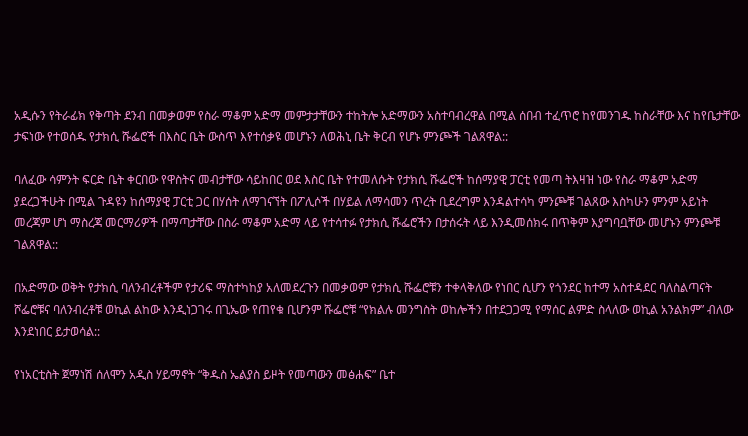አዲሱን የትራፊክ የቅጣት ደንብ በመቃወም የስራ ማቆም አድማ መምታታቸውን ተከትሎ አድማውን አስተባብረዋል በሚል ሰበብ ተፈጥሮ ከየመንገዱ ከስራቸው እና ከየቤታቸው ታፍነው የተወሰዱ የታክሲ ሹፌሮች በእስር ቤት ውስጥ እየተሰቃዩ መሆኑን ለወሕኒ ቤት ቅርብ የሆኑ ምንጮች ገልጸዋል::

ባለፈው ሳምንት ፍርድ ቤት ቀርበው የዋስትና መብታቸው ሳይከበር ወደ እስር ቤት የተመለሱት የታክሲ ሹፌሮች ከሰማያዊ ፓርቲ የመጣ ትእዛዝ ነው የስራ ማቆም አድማ ያደረጋችሁት በሚል ጉዳዩን ከሰማያዊ ፓርቲ ጋር በሃሰት ለማገናኘት በፖሊሶች በሃይል ለማሳመን ጥረት ቢደረግም እንዳልተሳካ ምንጮቹ ገልጸው እስካሁን ምንም አይነት መረጃም ሆነ ማስረጃ መርማሪዎች በማጣታቸው በስራ ማቆም አድማ ላይ የተሳተፉ የታክሲ ሹፌሮችን በታሰሩት ላይ እንዲመሰክሩ በጥቅም እያግባቧቸው መሆኑን ምንጮቹ ገልጸዋል::

በአድማው ወቅት የታክሲ ባለንብረቶችም የታሪፍ ማስተካከያ አለመደረጉን በመቃወም የታክሲ ሹፌሮቹን ተቀላቅለው የነበር ሲሆን የጎንደር ከተማ አስተዳደር ባለስልጣናት ሾፌሮቹና ባለንብረቶቹ ወኪል ልከው እንዲነጋገሩ በጊኤው የጠየቁ ቢሆንም ሹፌሮቹ “የክልሉ መንግስት ወከሎችን በተደጋጋሚ የማሰር ልምድ ስላለው ወኪል አንልክም” ብለው እንደነበር ይታወሳል::

የነአርቲስት ጀማነሽ ሰለሞን አዲስ ሃይማኖት “ቅዱስ ኤልያስ ይዞት የመጣውን መፅሐፍ” ቤተ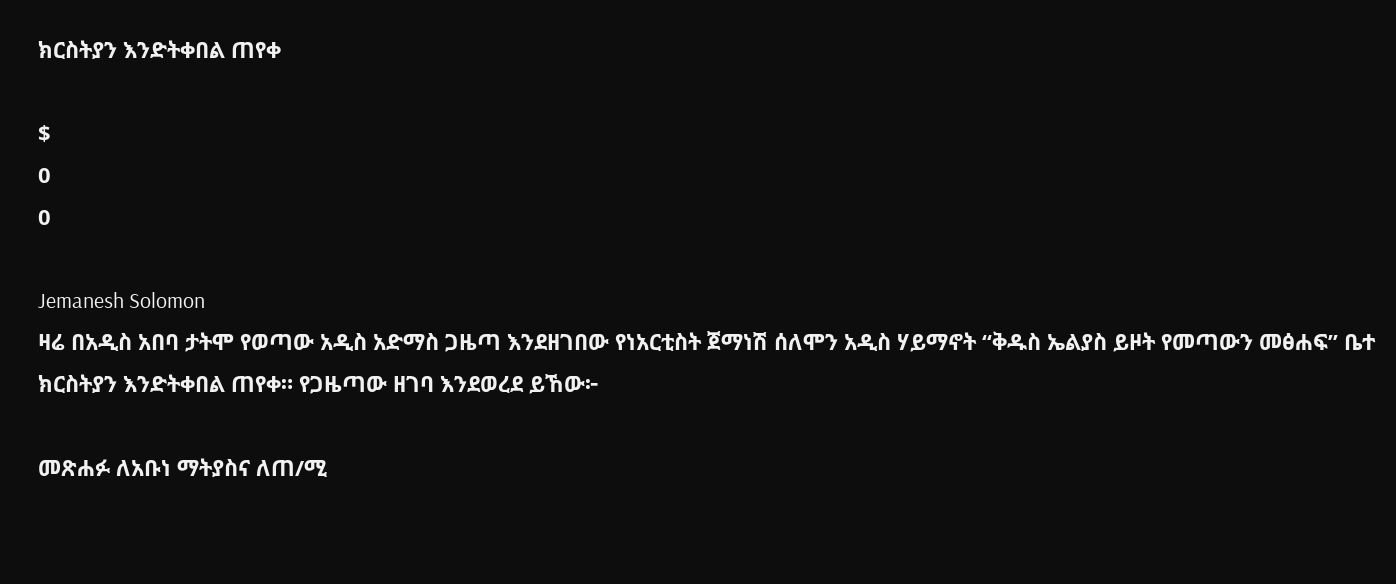ክርስትያን እንድትቀበል ጠየቀ

$
0
0

Jemanesh Solomon
ዛሬ በአዲስ አበባ ታትሞ የወጣው አዲስ አድማስ ጋዜጣ እንደዘገበው የነአርቲስት ጀማነሽ ሰለሞን አዲስ ሃይማኖት “ቅዱስ ኤልያስ ይዞት የመጣውን መፅሐፍ” ቤተ ክርስትያን እንድትቀበል ጠየቀ። የጋዜጣው ዘገባ እንደወረደ ይኸው፦

መጽሐፉ ለአቡነ ማትያስና ለጠ/ሚ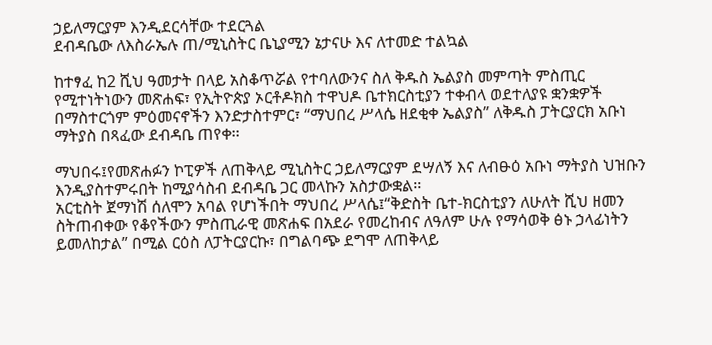ኃይለማርያም እንዲደርሳቸው ተደርጓል
ደብዳቤው ለእስራኤሉ ጠ/ሚኒስትር ቤኒያሚን ኔታናሁ እና ለተመድ ተልኳል

ከተፃፈ ከ2 ሺህ ዓመታት በላይ አስቆጥሯል የተባለውንና ስለ ቅዱስ ኤልያስ መምጣት ምስጢር የሚተነትነውን መጽሐፍ፣ የኢትዮጵያ ኦርቶዶክስ ተዋህዶ ቤተክርስቲያን ተቀብላ ወደተለያዩ ቋንቋዎች በማስተርጎም ምዕመናኖችን እንድታስተምር፣ “ማህበረ ሥላሴ ዘደቂቀ ኤልያስ” ለቅዱስ ፓትርያርክ አቡነ ማትያስ በጻፈው ደብዳቤ ጠየቀ፡፡

ማህበሩ፤የመጽሐፉን ኮፒዎች ለጠቅላይ ሚኒስትር ኃይለማርያም ደሣለኝ እና ለብፁዕ አቡነ ማትያስ ህዝቡን እንዲያስተምሩበት ከሚያሳስብ ደብዳቤ ጋር መላኩን አስታውቋል፡፡
አርቲስት ጀማነሽ ሰለሞን አባል የሆነችበት ማህበረ ሥላሴ፤“ቅድስት ቤተ-ክርስቲያን ለሁለት ሺህ ዘመን ስትጠብቀው የቆየችውን ምስጢራዊ መጽሐፍ በአደራ የመረከብና ለዓለም ሁሉ የማሳወቅ ፅኑ ኃላፊነትን ይመለከታል” በሚል ርዕስ ለፓትርያርኩ፣ በግልባጭ ደግሞ ለጠቅላይ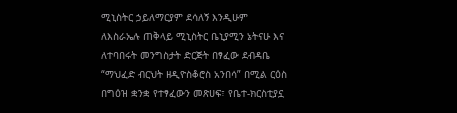ሚኒስትር ኃይለማርያም ደሳለኝ እንዲሁም ለእስራኤሉ ጠቅላይ ሚኒስትር ቤኒያሚን ኔትናሁ እና ለተባበሩት መንግስታት ድርጅት በፃፈው ደብዳቤ “ማህፈድ ብርህት ዘዲዮስቆሮስ አንበሳ” በሚል ርዕስ በግዕዝ ቋንቋ የተፃፈውን መጽሀፍ፣ የቤተ-ክርስቲያኗ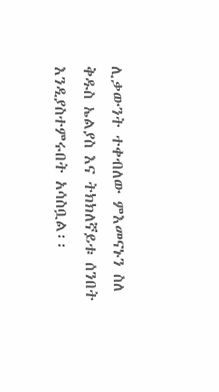ሊቃውንት ተቀብለው ምእመናኑን ስለ ቅዱስ ኤልያስ እና ትክክለኛይቱ ሰንበት እንዲያስተምሩበት አሳስቧል፡፡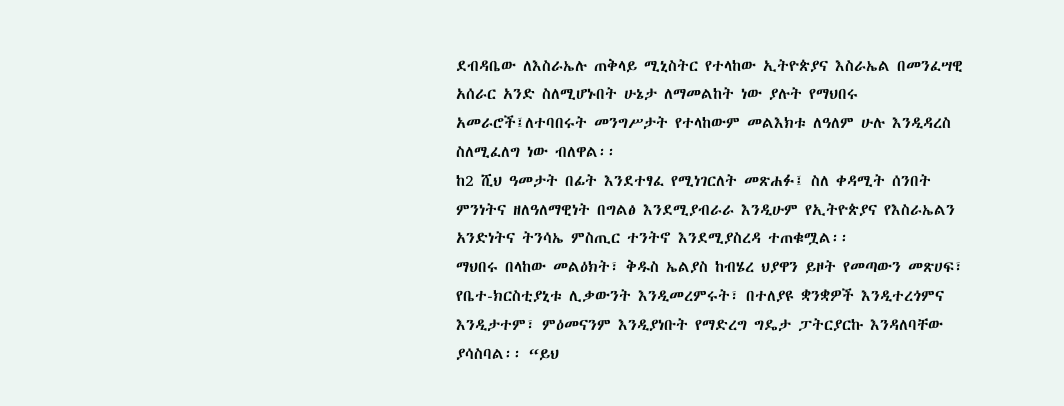ደብዳቤው ለእስራኤሉ ጠቅላይ ሚኒስትር የተላከው ኢትዮጵያና እስራኤል በመንፈሣዊ አሰራር አንድ ስለሚሆኑበት ሁኔታ ለማመልከት ነው ያሉት የማህበሩ አመራሮች፤ለተባበሩት መንግሥታት የተላከውም መልእክቱ ለዓለም ሁሉ እንዲዳረስ ስለሚፈለግ ነው ብለዋል፡፡
ከ2 ሺህ ዓመታት በፊት እንደተፃፈ የሚነገርለት መጽሐፉ፤ ስለ ቀዳሚት ሰንበት ምንነትና ዘለዓለማዊነት በግልፅ እንደሚያብራራ እንዲሁም የኢትዮጵያና የእስራኤልን አንድነትና ትንሳኤ ምስጢር ተንትኖ እንደሚያስረዳ ተጠቁሟል፡፡
ማህበሩ በላከው መልዕክት፣ ቅዱስ ኤልያስ ከብሄረ ህያዋን ይዞት የመጣውን መጽሀፍ፣ የቤተ-ክርስቲያኒቱ ሊቃውንት እንዲመረምሩት፣ በተለያዩ ቋንቋዎች እንዲተረጎምና እንዲታተም፣ ምዕመናንም እንዲያነቡት የማድረግ ግዴታ ፓትርያርኩ እንዳለባቸው ያሳስባል፡፡ “ይህ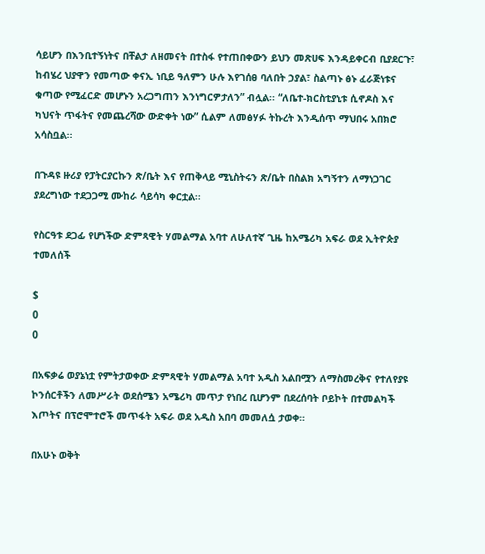ሳይሆን በእንቢተኝነትና በቸልታ ለዘመናት በተስፋ የተጠበቀውን ይህን መጽሀፍ እንዳይቀርብ ቢያደርጉ፣ ከብሄረ ህያዋን የመጣው ቀናኢ ነቢይ ዓለምን ሁሉ እየገሰፀ ባለበት ኃያል፣ ስልጣኑ ፅኑ ፈራጅነቱና ቁጣው የሚፈርድ መሆኑን አረጋግጠን እንነግርዎታለን” ብሏል፡፡ “ለቤተ-ክርስቲያኒቱ ሲኖዶስ እና ካህናት ጥፋትና የመጨረሻው ውድቀት ነው” ሲልም ለመፅሃፉ ትኩረት እንዲሰጥ ማህበሩ አበክሮ አሳስቧል፡፡

በጉዳዩ ዙሪያ የፓትርያርኩን ጽ/ቤት እና የጠቅላይ ሚኒስትሩን ጽ/ቤት በስልክ አግኝተን ለማነጋገር ያደረግነው ተደጋጋሚ ሙከራ ሳይሳካ ቀርቷል፡፡

የስርዓቱ ደጋፊ የሆነችው ድምጻዊት ሃመልማል አባተ ለሁለተኛ ጊዜ ከአሜሪካ አፍራ ወደ ኢትዮጵያ ተመለሰች

$
0
0

በአፍቃሬ ወያኔነቷ የምትታወቀው ድምጻዊት ሃመልማል አባተ አዲስ አልበሟን ለማስመረቅና የተለየያዩ ኮንሰርቶችን ለመሥራት ወደሰሜን አሜሪካ መጥታ የነበረ ቢሆንም በደረሰባት ቦይኮት በተመልካች እጦትና በፕሮሞተሮች መጥፋት አፍራ ወደ አዲስ አበባ መመለሷ ታወቀ።

በአሁኑ ወቅት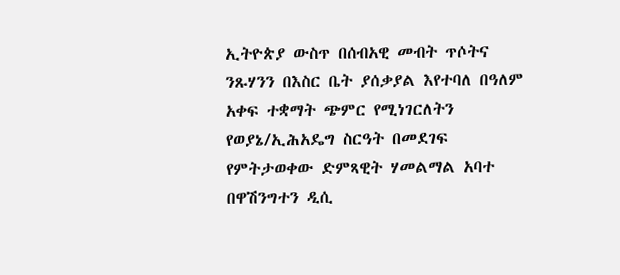ኢትዮጵያ ውስጥ በሰብአዊ መብት ጥሶትና ንጹሃንን በእስር ቤት ያሰቃያል እየተባለ በዓለም አቀፍ ተቋማት ጭምር የሚነገርለትን የወያኔ/ኢሕአዴግ ስርዓት በመደገፍ የምትታወቀው ድምጻዊት ሃመልማል አባተ በዋሽንግተን ዲሲ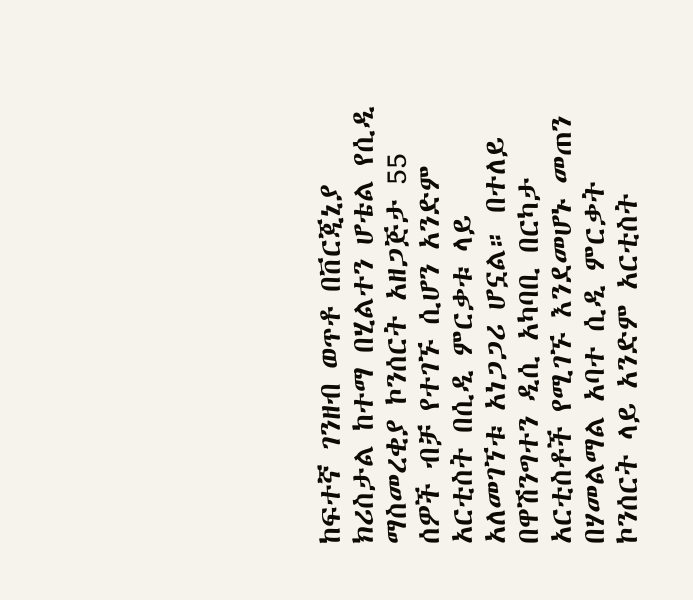ከፍተኛ ገንዘብ ወጥቶ በቨርጂኒያ ክሪስታል ከተማ በሂልተን ሆቴል የሲዲ ማስመረቂያ ኮንሰርት አዘጋጅታ 55 ሰዎች ብቻ የተገኙ ሲሆን አንድም አርቲስት በሲዲ ምርቃቱ ላይ አለመገኘቱ አነጋጋሪ ሆኗል። በተለይ በዋሽንግተን ዲሲ አካባቢ በርካታ አርቲስቶች የሚገኙ እንደመሆኑ መጠን በሃመልማል አባተ ሲዲ ምርቃት ኮንሰርት ላይ አንድም አርቲስት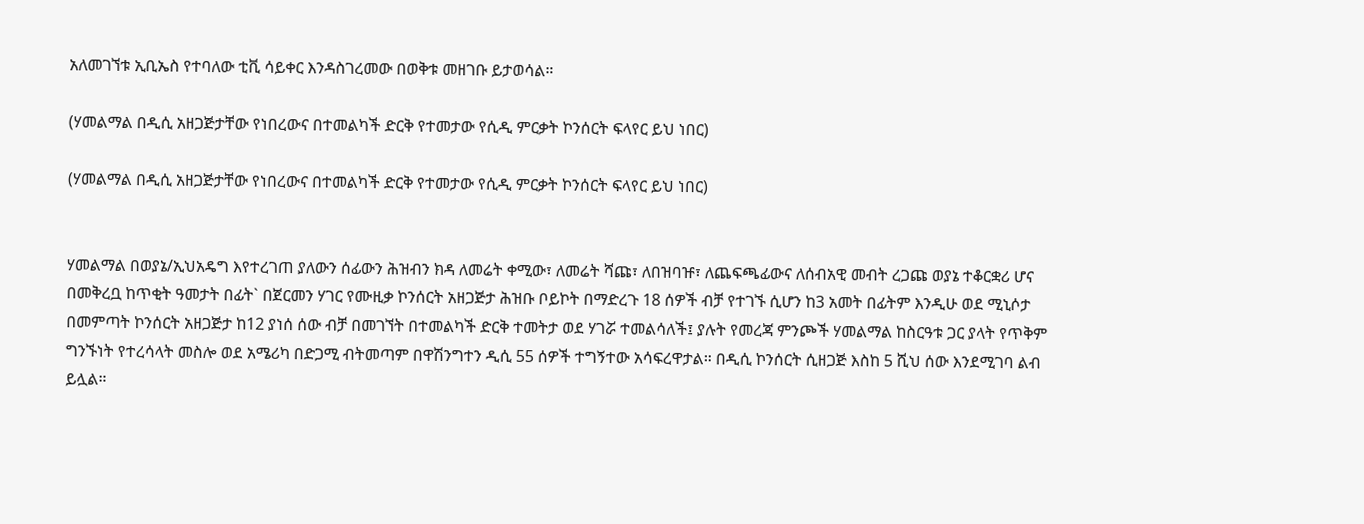አለመገኘቱ ኢቢኤስ የተባለው ቲቪ ሳይቀር እንዳስገረመው በወቅቱ መዘገቡ ይታወሳል።

(ሃመልማል በዲሲ አዘጋጅታቸው የነበረውና በተመልካች ድርቅ የተመታው የሲዲ ምርቃት ኮንሰርት ፍላየር ይህ ነበር)

(ሃመልማል በዲሲ አዘጋጅታቸው የነበረውና በተመልካች ድርቅ የተመታው የሲዲ ምርቃት ኮንሰርት ፍላየር ይህ ነበር)


ሃመልማል በወያኔ/ኢህአዴግ እየተረገጠ ያለውን ሰፊውን ሕዝብን ክዳ ለመሬት ቀሚው፣ ለመሬት ሻጩ፣ ለበዝባዡ፣ ለጨፍጫፊውና ለሰብአዊ መብት ረጋጩ ወያኔ ተቆርቋሪ ሆና በመቅረቧ ከጥቂት ዓመታት በፊት` በጀርመን ሃገር የሙዚቃ ኮንሰርት አዘጋጅታ ሕዝቡ ቦይኮት በማድረጉ 18 ሰዎች ብቻ የተገኙ ሲሆን ከ3 አመት በፊትም እንዲሁ ወደ ሚኒሶታ በመምጣት ኮንሰርት አዘጋጅታ ከ12 ያነሰ ሰው ብቻ በመገኘት በተመልካች ድርቅ ተመትታ ወደ ሃገሯ ተመልሳለች፤ ያሉት የመረጃ ምንጮች ሃመልማል ከስርዓቱ ጋር ያላት የጥቅም ግንኙነት የተረሳላት መስሎ ወደ አሜሪካ በድጋሚ ብትመጣም በዋሽንግተን ዲሲ 55 ሰዎች ተግኝተው አሳፍረዋታል። በዲሲ ኮንሰርት ሲዘጋጅ እስከ 5 ሺህ ሰው እንደሚገባ ልብ ይሏል።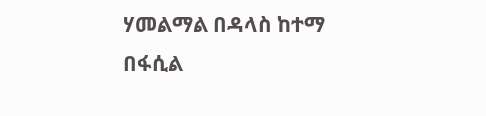ሃመልማል በዳላስ ከተማ በፋሲል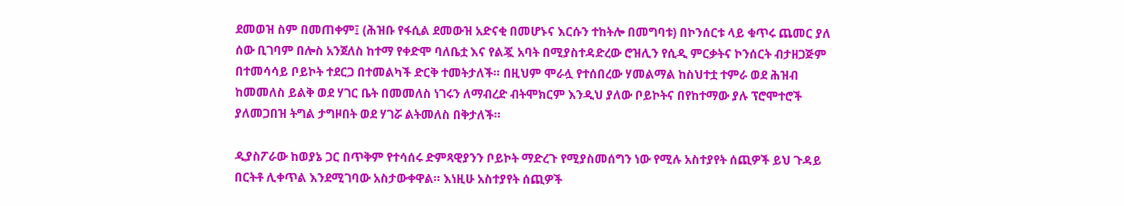ደመወዝ ስም በመጠቀም፤ (ሕዝቡ የፋሲል ደመውዝ አድናቂ በመሆኑና እርሱን ተከትሎ በመግባቱ) በኮንሰርቱ ላይ ቁጥሩ ጨመር ያለ ሰው ቢገባም በሎስ አንጀለስ ከተማ የቀድሞ ባለቤቷ እና የልጇ አባት በሚያስተዳድረው ሮዝሊን የሲዲ ምርቃትና ኮንሰርት ብታዘጋጅም በተመሳሳይ ቦይኮት ተደርጋ በተመልካች ድርቅ ተመትታለች። በዚህም ሞራሏ የተሰበረው ሃመልማል ከስህተቷ ተምራ ወደ ሕዝብ ከመመለስ ይልቅ ወደ ሃገር ቤት በመመለስ ነገሩን ለማብረድ ብትሞክርም እንዲህ ያለው ቦይኮትና በየከተማው ያሉ ፕሮሞተሮች ያለመጋበዝ ትግል ታግዞበት ወደ ሃገሯ ልትመለስ በቅታለች።

ዲያስፖራው ከወያኔ ጋር በጥቅም የተሳሰሩ ድምጻዊያንን ቦይኮት ማድረጉ የሚያስመሰግን ነው የሚሉ አስተያየት ሰጪዎች ይህ ጉዳይ በርትቶ ሊቀጥል እንደሚገባው አስታውቀዋል። እነዚሁ አስተያየት ሰጪዎች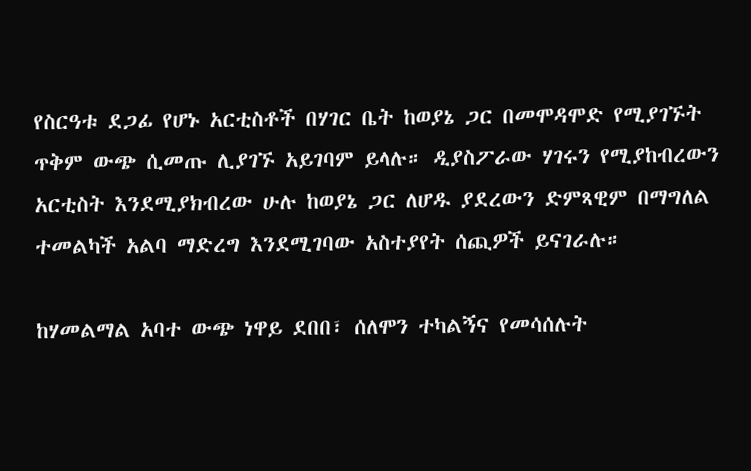የስርዓቱ ደጋፊ የሆኑ አርቲስቶች በሃገር ቤት ከወያኔ ጋር በመሞዳሞድ የሚያገኙት ጥቅም ውጭ ሲመጡ ሊያገኙ አይገባም ይላሉ። ዲያስፖራው ሃገሩን የሚያከብረውን አርቲስት እንደሚያክብረው ሁሉ ከወያኔ ጋር ለሆዱ ያደረውን ድምጻዊም በማግለል ተመልካች አልባ ማድረግ እንደሚገባው አስተያየት ሰጪዎች ይናገራሉ።

ከሃመልማል አባተ ውጭ ነዋይ ደበበ፣ ሰለሞን ተካልኝና የመሳሰሉት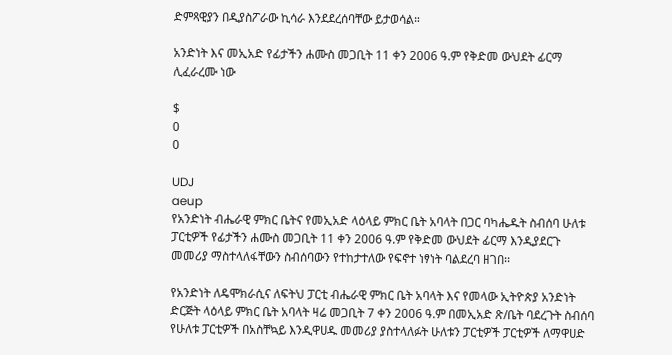ድምጻዊያን በዲያስፖራው ኪሳራ እንደደረሰባቸው ይታወሳል።

አንድነት እና መኢአድ የፊታችን ሐሙስ መጋቢት 11 ቀን 2006 ዓ.ም የቅድመ ውህደት ፊርማ ሊፈራረሙ ነው

$
0
0

UDJ
aeup
የአንድነት ብሔራዊ ምክር ቤትና የመኢአድ ላዕላይ ምክር ቤት አባላት በጋር ባካሔዱት ስብሰባ ሁለቱ ፓርቲዎች የፊታችን ሐሙስ መጋቢት 11 ቀን 2006 ዓ.ም የቅድመ ውህደት ፊርማ እንዲያደርጉ መመሪያ ማስተላለፋቸውን ስብሰባውን የተከታተለው የፍኖተ ነፃነት ባልደረባ ዘገበ፡፡

የአንድነት ለዴሞክራሲና ለፍትህ ፓርቲ ብሔራዊ ምክር ቤት አባላት እና የመላው ኢትዮጵያ አንድነት ድርጅት ላዕላይ ምክር ቤት አባላት ዛሬ መጋቢት 7 ቀን 2006 ዓ.ም በመኢአድ ጽ/ቤት ባደረጉት ስብሰባ የሁለቱ ፓርቲዎች በአስቸኳይ እንዲዋሀዱ መመሪያ ያስተላለፉት ሁለቱን ፓርቲዎች ፓርቲዎች ለማዋሀድ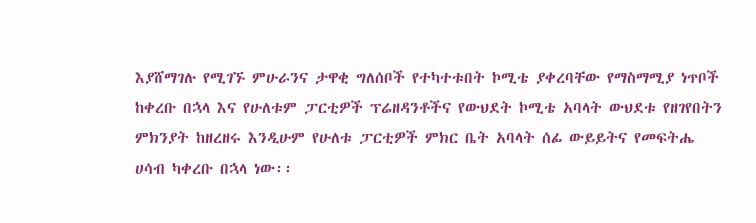እያሸማገሉ የሚገኙ ምሁራንና ታዋቂ ግለሰቦች የተካተቱበት ኮሚቴ ያቀረባቸው የማስማሚያ ነጥቦች ከቀረቡ በኋላ እና የሁለቱም ፓርቲዎች ፕሬዘዳንቶችና የውህደት ኮሚቴ አባላት ውህደቱ የዘገየበትን ምክንያት ከዘረዘሩ እንዲሁም የሁለቱ ፓርቲዎች ምክር ቤት አባላት ሰፊ ውይይትና የመፍትሔ ሀሳብ ካቀረቡ በኋላ ነው፡፡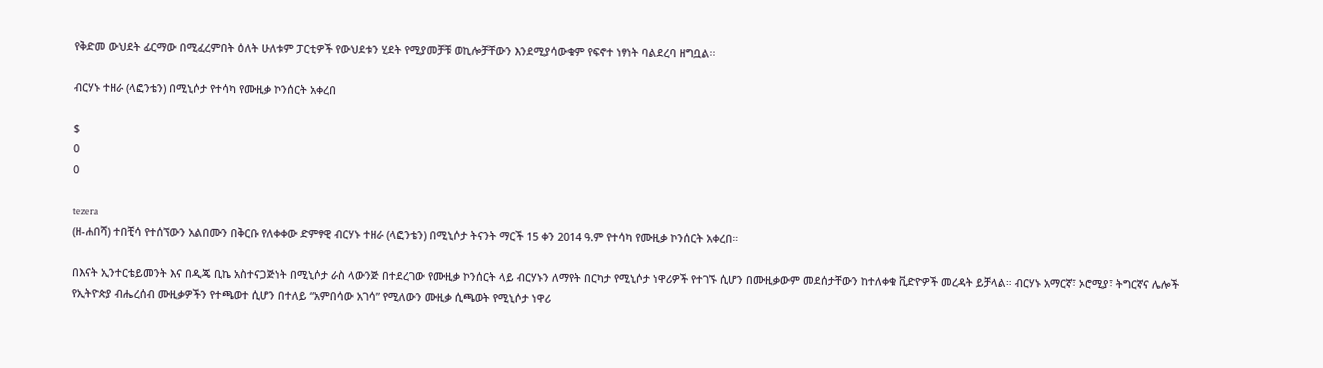የቅድመ ውህደት ፊርማው በሚፈረምበት ዕለት ሁለቱም ፓርቲዎች የውህደቱን ሂደት የሚያመቻቹ ወኪሎቻቸውን እንደሚያሳውቁም የፍኖተ ነፃነት ባልደረባ ዘግቧል፡፡

ብርሃኑ ተዘራ (ላፎንቴን) በሚኒሶታ የተሳካ የሙዚቃ ኮንሰርት አቀረበ

$
0
0

tezera
(ዘ-ሐበሻ) ተበቺሳ የተሰኘውን አልበሙን በቅርቡ የለቀቀው ድምፃዊ ብርሃኑ ተዘራ (ላፎንቴን) በሚኒሶታ ትናንት ማርች 15 ቀን 2014 ዓ.ም የተሳካ የሙዚቃ ኮንሰርት አቀረበ።

በእናት ኢንተርቴይመንት እና በዲጄ ቢኬ አስተናጋጅነት በሚኒሶታ ራስ ላውንጅ በተደረገው የሙዚቃ ኮንሰርት ላይ ብርሃኑን ለማየት በርካታ የሚኒሶታ ነዋሪዎች የተገኙ ሲሆን በሙዚቃውም መደሰታቸውን ከተለቀቁ ቪድዮዎች መረዳት ይቻላል። ብርሃኑ አማርኛ፣ ኦሮሚያ፣ ትግርኛና ሌሎች የኢትዮጵያ ብሔረሰብ ሙዚቃዎችን የተጫወተ ሲሆን በተለይ “አምበሳው አገሳ” የሚለውን ሙዚቃ ሲጫወት የሚኒሶታ ነዋሪ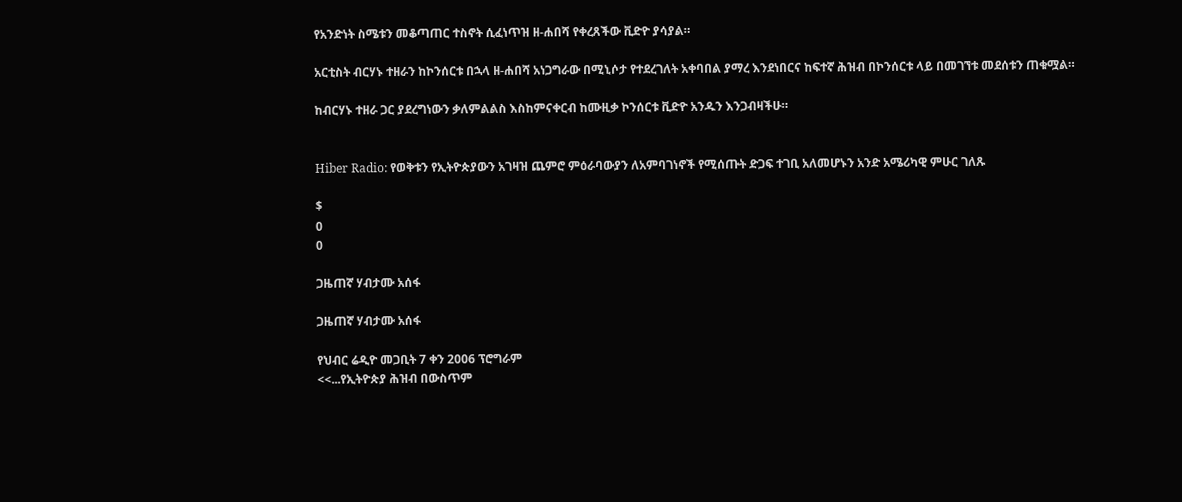የአንድነት ስሜቱን መቆጣጠር ተስኖት ሲፈነጥዝ ዘ-ሐበሻ የቀረጸችው ቪድዮ ያሳያል።

አርቲስት ብርሃኑ ተዘራን ከኮንሰርቱ በኋላ ዘ-ሐበሻ አነጋግራው በሚኒሶታ የተደረገለት አቀባበል ያማረ እንደነበርና ከፍተኛ ሕዝብ በኮንሰርቱ ላይ በመገኘቱ መደሰቱን ጠቁሟል።

ከብርሃኑ ተዘራ ጋር ያደረግነውን ቃለምልልስ እስከምናቀርብ ከሙዚቃ ኮንሰርቱ ቪድዮ አንዱን እንጋብዛችሁ።


Hiber Radio: የወቅቱን የኢትዮጵያውን አገዛዝ ጨምሮ ምዕራባውያን ለአምባገነኖች የሚሰጡት ድጋፍ ተገቢ አለመሆኑን አንድ አሜሪካዊ ምሁር ገለጹ

$
0
0

ጋዜጠኛ ሃብታሙ አሰፋ

ጋዜጠኛ ሃብታሙ አሰፋ

የህብር ሬዲዮ መጋቢት 7 ቀን 2006 ፕሮግራም
<<...የኢትዮጵያ ሕዝብ በውስጥም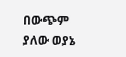በውጭም ያለው ወያኔ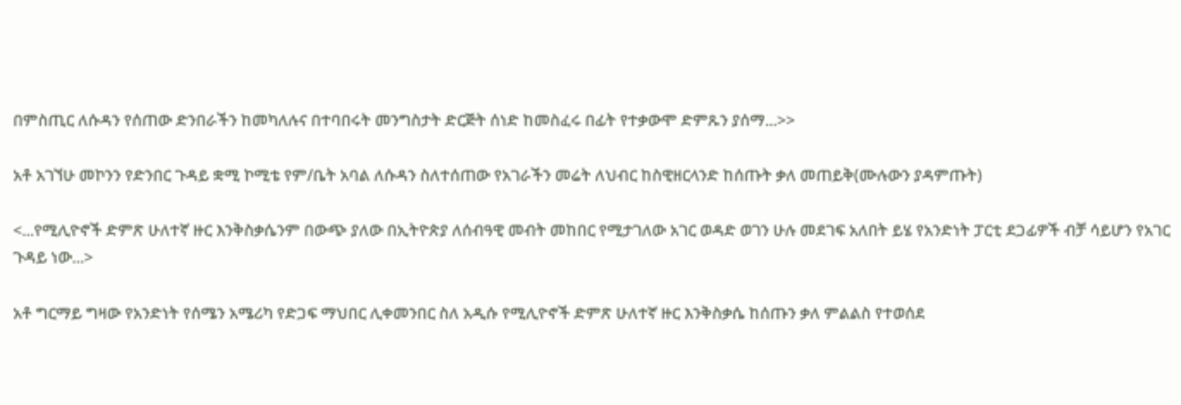በምስጢር ለሱዳን የሰጠው ድንበራችን ከመካለሉና በተባበሩት መንግስታት ድርጅት ሰነድ ከመስፈሩ በፊት የተቃውሞ ድምጹን ያሰማ...>>

አቶ አገኘሁ መኮንን የድንበር ጉዳይ ቋሚ ኮሚቴ የም/ቤት አባል ለሱዳን ስለተሰጠው የአገራችን መሬት ለህብር ከስዊዘርላንድ ከሰጡት ቃለ መጠይቅ(ሙሉውን ያዳምጡት)

<...የሚሊዮኖች ድምጽ ሁለተኛ ዙር እንቅስቃሴንም በውጭ ያለው በኢትዮጵያ ለሰብዓዊ መብት መከበር የሚታገለው አገር ወዳድ ወገን ሁሉ መደገፍ አለበት ይሄ የአንድነት ፓርቲ ደጋፊዎች ብቻ ሳይሆን የአገር ጉዳይ ነው...>

አቶ ግርማይ ግዛው የአንድነት የሰሜን አሜሪካ የድጋፍ ማህበር ሊቀመንበር ስለ አዲሱ የሚሊዮኖች ድምጽ ሁለተኛ ዙር እንቅስቃሴ ከሰጡን ቃለ ምልልስ የተወሰደ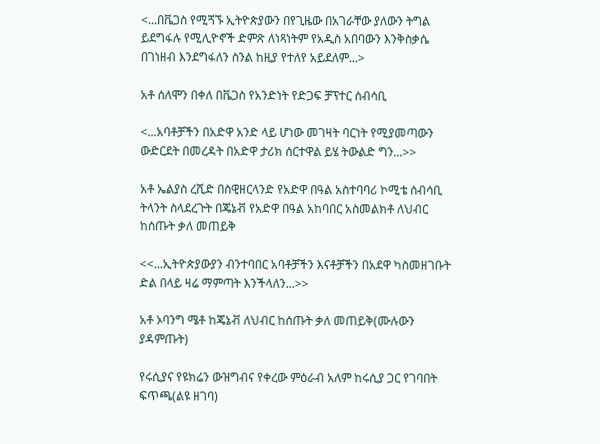<...በቬጋስ የሚጘኙ ኢትዮጵያውን በየጊዜው በአገራቸው ያለውን ትግል ይደግፋሉ የሚሊዮኖች ድምጽ ለነጻነትም የአዲስ አበባውን እንቅስቃሴ በገነዘብ እንደግፋለን ስንል ከዚያ የተለየ አይደለም...>

አቶ ሰለሞን በቀለ በቬጋስ የአንድነት የድጋፍ ቻፕተር ሰብሳቢ

<...አባቶቻችን በአድዋ አንድ ላይ ሆነው መገዛት ባርነት የሚያመጣውን ውድርደት በመረዳት በአድዋ ታሪክ ሰርተዋል ይሄ ትውልድ ግን...>>

አቶ ኤልያስ ረሺድ በስዊዘርላንድ የአድዋ በዓል አስተባባሪ ኮሚቴ ሰብሳቢ ትላንት ስላደረጉት በጄኔቭ የአድዋ በዓል አከባበር አስመልክቶ ለህብር ከሰጡት ቃለ መጠይቅ

<<...ኢትዮጵያውያን ብንተባበር አባቶቻችን እናቶቻችን በአደዋ ካስመዘገቡት ድል በላይ ዛሬ ማምጣት እንችላለን...>>

አቶ ኦባንግ ሜቶ ከጄኔቭ ለህብር ከሰጡት ቃለ መጠይቅ(ሙሉውን ያዳምጡት)

የሩሲያና የዩክሬን ውዝግብና የቀረው ምዕራብ አለም ከሩሲያ ጋር የገባበት ፍጥጫ(ልዩ ዘገባ)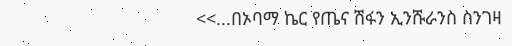<<...በኦባማ ኬር የጤና ሽፋን ኢንሹራንስ ስንገዛ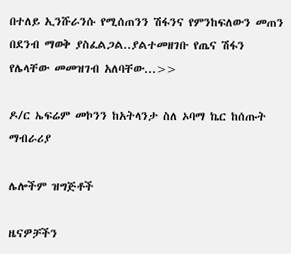በተለይ ኢንሹራንሱ የሚሰጠንን ሽፋንና የምንከፍለውን መጠን በደንብ ማወቅ ያስፈልጋል..ያልተመዘገቡ የጤና ሽፋን የሌላቸው መመዝገብ አለባቸው...>>

ዶ/ር ኤፍሬም መኮንን ከአትላንታ ስለ ኦባማ ኬር ከሰጡት ማብራሪያ

ሌሎችም ዝግጅቶች

ዜናዎቻችን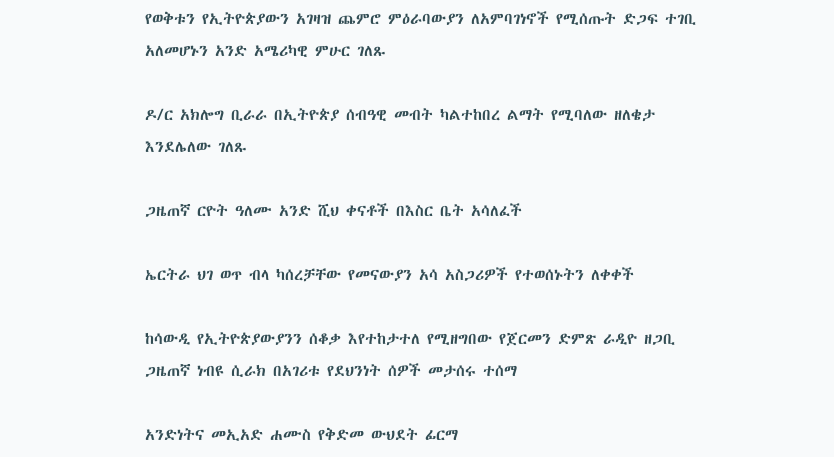የወቅቱን የኢትዮጵያውን አገዛዝ ጨምሮ ምዕራባውያን ለአምባገነኖች የሚሰጡት ድጋፍ ተገቢ አለመሆኑን አንድ አሜሪካዊ ምሁር ገለጹ

ዶ/ር አክሎግ ቢራራ በኢትዮጵያ ሰብዓዊ መብት ካልተከበረ ልማት የሚባለው ዘለቄታ እንደሌለው ገለጹ

ጋዜጠኛ ርዮት ዓለሙ አንድ ሺህ ቀናቶች በእስር ቤት አሳለፈች

ኤርትራ ህገ ወጥ ብላ ካሰረቻቸው የመናውያን አሳ አስጋሪዎች የተወሰኑትን ለቀቀች

ከሳውዲ የኢትዮጵያውያንን ሰቆቃ እየተከታተለ የሚዘግበው የጀርመን ድምጽ ራዲዮ ዘጋቢ ጋዜጠኛ ነብዩ ሲራክ በአገሪቱ የደህንነት ሰዎች መታሰሩ ተሰማ

አንድነትና መኢአድ ሐሙስ የቅድመ ውህደት ፊርማ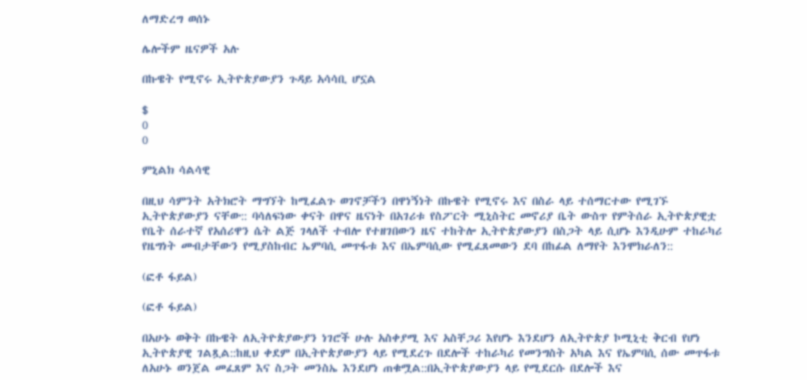ለማድረግ ወሰኑ

ሌሎችም ዜናዎች አሉ

በኩዌት የሚኖሩ ኢትዮጵያውያን ጉዳይ አሳሳቢ ሆኗል

$
0
0

ምኒልክ ሳልሳዊ

በዚህ ሳምንት አትክሮት ማግኘት ከሚፈልጉ ወገኖቻችን በዋነኝነት በኩዌት የሚኖሩ እና በስራ ላይ ተሰማርተው የሚገኙ ኢትዮጵያውያን ናቸው:: ባሳለፍነው ቀናት በዋና ዜናነት በአገሪቱ የስፖርት ሚኒስትር መኖሪያ ቤት ውስጥ የምትሰራ ኢትዮጵያዊቷ የቤት ሰራተኛ የአሰሪዋን ሴት ልጅ ገላለች ተብሎ የተዘገበውን ዜና ተከትሎ ኢትዮጵያውያን በስጋት ላይ ሲሆኑ እንዲሁም ተከራካሪ የዜግነት መብታቸውን የሚያስከብር ኤምባሲ መጥፋቱ እና በኤምባሲው የሚፈጸመውን ደባ በከፊል ለማየት እንሞክራለን::

(ፎቶ ፋይል)

(ፎቶ ፋይል)

በአሁኑ ወቅት በኩዌት ለኢትዮጵያውያን ነገሮች ሁሉ አስቀያሚ እና አስቸጋሪ እየሆኑ እንደሆን ለኢትዮጵያ ኮሚኒቲ ቅርብ የሆነ ኢትዮጵያዊ ገልጿል::ከዚህ ቀደም በኢትዮጵያውያን ላይ የሚደረጉ በደሎች ተከራካሪ የመንግስት አካል እና የኤምባሲ ሰው መጥፋቱ ለአሁኑ ወንጀል መፈጸም እና ስጋት መንስኤ እንደሆነ ጠቁሟል::በኢትዮጵያውያን ላይ የሚደርሱ በደሎች እና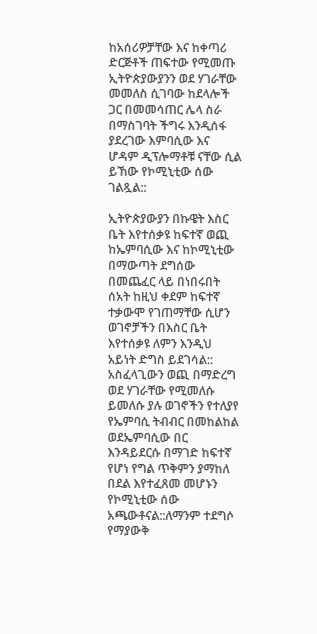ከአሰሪዎቻቸው እና ከቀጣሪ ድርጅቶች ጠፍተው የሚመጡ ኢትዮጵያውያንን ወደ ሃገራቸው መመለስ ሲገባው ከደላሎች ጋር በመመሳጠር ሌላ ስራ በማስገባት ችግሩ እንዲሰፋ ያደረገው እምባሲው እና ሆዳም ዲፕሎማቶቹ ናቸው ሲል ይኸው የኮሚኒቲው ሰው ገልጿል::

ኢትዮጵያውያን በኩዌት እስር ቤት እየተሰቃዩ ከፍተኛ ወጪ ከኤምባሲው እና ከኮሚኒቲው በማውጣት ደግሰው በመጨፈር ላይ በነበሩበት ሰአት ከዚህ ቀደም ከፍተኛ ተቃውሞ የገጠማቸው ሲሆን ወገኖቻችን በእስር ቤት እየተሰቃዩ ለምን እንዲህ አይነት ድግስ ይደገሳል:: አስፈላጊውን ወጪ በማድረግ ወደ ሃገራቸው የሚመለሱ ይመለሱ ያሉ ወገኖችን የተለያየ የኤምባሲ ትብብር በመከልከል ወደኤምባሲው በር እንዳይደርሱ በማገድ ከፍተኛ የሆነ የግል ጥቅምን ያማከለ በደል እየተፈጸመ መሆኑን የኮሚኒቲው ሰው አጫውቶናል::ለማንም ተደግሶ የማያውቅ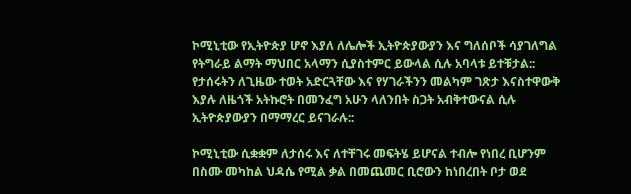ኮሚኒቲው የኢትዮጵያ ሆኖ እያለ ለሌሎች ኢትዮጵያውያን እና ግለሰቦች ሳያገለግል የትግራይ ልማት ማህበር አላማን ሲያስተምር ይውላል ሲሉ አባላቱ ይተቹታል:: የታሰሩትን ለጊዜው ተወት አድርጓቸው እና የሃገራችንን መልካም ገጽታ እናስተዋውቅ እያሉ ለዜጎች አትኩሮት በመንፈግ አሁን ላለንበት ስጋት አብቅተውናል ሲሉ ኢትዮጵያውያን በማማረር ይናገራሉ::

ኮሚኒቲው ሲቋቋም ለታሰሩ እና ለተቸገሩ መፍትሄ ይሆናል ተብሎ የነበረ ቢሆንም በስሙ መካከል ህዳሴ የሚል ቃል በመጨመር ቢሮውን ከነበረበት ቦታ ወደ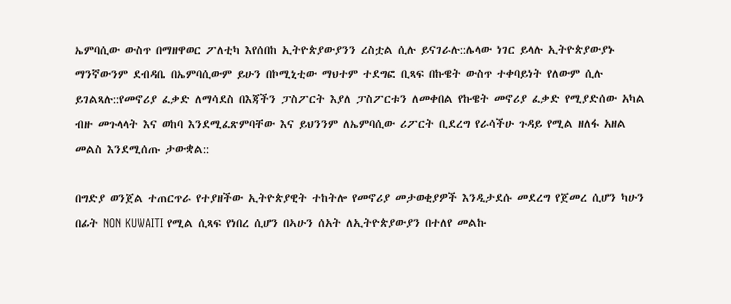ኤምባሲው ውስጥ በማዘዋወር ፖለቲካ እየሰበከ ኢትዮጵያውያንን ረስቷል ሲሉ ይናገራሉ::ሌላው ነገር ይላሉ ኢትዮጵያውያኑ ማንኛውንም ደብዳቤ በኤምባሲውም ይሁን በኮሚኒቲው ማህተም ተደግፎ ቢጻፍ በኩዌት ውስጥ ተቀባይነት የለውም ሲሉ ይገልጻሉ::የመኖሪያ ፈቃድ ለማሳደስ በእጃችን ፓስፖርት እያለ ፓስፖርቱን ለመቀበል የኩዌት መኖሪያ ፈቃድ የሚያድሰው አካል ብዙ መጉላላት እና ወከባ እንደሚፈጽምባቸው እና ይህንንም ለኤምባሲው ሪፖርት ቢደረግ የራሳችሁ ጉዳይ የሚል ዘለፋ አዘል መልስ እንደሚሰጡ ታውቋል::

በግድያ ወንጀል ተጠርጥራ የተያዘችው ኢትዮጵያዊት ተከትሎ የመኖሪያ መታወቂያዎች እንዲታደሱ መደረግ የጀመረ ሲሆን ካሁን በፊት NON KUWAITI የሚል ሲጻፍ የነበረ ሲሆን በኣሁን ሰአት ለኢትዮጵያውያን በተለየ መልኩ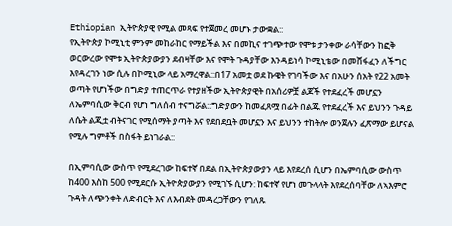Ethiopian ኢትዮጵያዊ የሚል መጻፍ የተጀመረ መሆኑ ታውቋል::
የኢትዮጵያ ኮሚኒቲ ምንም መከራከር የማይችል እና በመኪና ተገጭተው የሞቱ ታንቀው ራሳቸውን ከፎቅ ወርውረው የሞቱ ኢትዮጵያውያን ደብዛቸው እና የሞት ጉዳያቸው እንዳይነሳ ኮሚኒቴው በመሸፋፈን ለችግር እየዳረገን ነው ሲሉ በኮሚኒው ላይ አማረዋል::በ17 አመቷ ወደ ኩዌት የገባችው እና በአሁን ሰአት የ22 አመት ወጣት የሆነችው በግድያ ተጠርጥራ የተያዘችው ኢትዮጵያዊት በአሰሪዎቿ ልጆች የተደፈረች መሆኗን ለኤምባሲው ቅርብ የሆነ ግለሰብ ተናግሯል::ግድያውን ከመፈጸሟ በፊት በልጁ የተደፈረች እና ይህንን ጉዳይ ለሴት ልጂቷ ብትናገር የሚሰማት ያጣት እና የደበደቧት መሆኗን እና ይህንን ተከትሎ ወንጀሉን ፈጽማው ይሆናል የሚሉ ግምቶች በስፋት ይነገራል::

በኢምባሲው ውስጥ የሚደረገው ከፍተኛ በደል በኢትዮጵያውያን ላይ እየደረሰ ሲሆን በኤምባሲው ውስጥ ከ400 እስከ 500 የሚደርሱ ኢትዮጵያውያን የሚገኙ ሲሆን: ከፍተኛ የሆነ መጉላላት እየደረሰባቸው ለኣእምሮ ጉዳት ለጭንቀት ለድብርት እና ለእብደት መዳረጋቸውን የገለጹ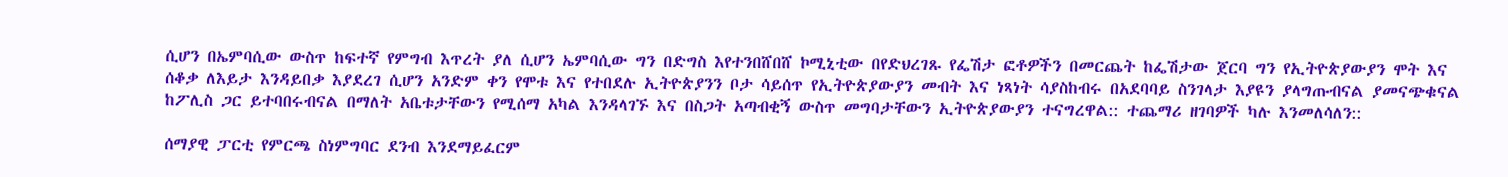ሲሆን በኤምባሲው ውስጥ ከፍተኛ የምግብ እጥረት ያለ ሲሆን ኤምባሲው ግን በድግስ እየተንበሸበሸ ኮሚኒቲው በየድህረገጹ የፌሽታ ፎቶዎችን በመርጨት ከፌሽታው ጀርባ ግን የኢትዮጵያውያን ሞት እና ሰቆቃ ለእይታ እንዳይበቃ እያደረገ ሲሆን አንድም ቀን የሞቱ እና የተበደሉ ኢትዮጵያንን ቦታ ሳይሰጥ የኢትዮጵያውያን መብት እና ነጻነት ሳያስከብሩ በአደባባይ ስንገላታ እያዩን ያላግጡብናል ያመናጭቁናል ከፖሊስ ጋር ይተባበሩብናል በማለት አቤቱታቸውን የሚሰማ አካል እንዳላገኙ እና በስጋት አጣብቂኝ ውስጥ መግባታቸውን ኢትዮጵያውያን ተናግረዋል:: ተጨማሪ ዘገባዎች ካሉ እንመለሳለን::

ሰማያዊ ፓርቲ የምርጫ ስነምግባር ደንብ እንደማይፈርም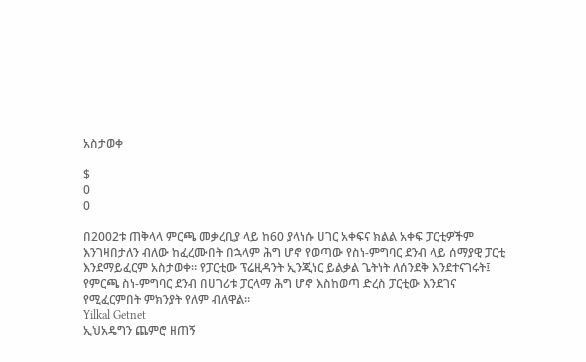አስታወቀ

$
0
0

በ2002ቱ ጠቅላላ ምርጫ መቃረቢያ ላይ ከ60 ያላነሱ ሀገር አቀፍና ክልል አቀፍ ፓርቲዎችም እንገዛበታለን ብለው ከፈረሙበት በኋላም ሕግ ሆኖ የወጣው የስነ-ምግባር ደንብ ላይ ሰማያዊ ፓርቲ እንደማይፈርም አስታወቀ። የፓርቲው ፕሬዚዳንት ኢንጂነር ይልቃል ጌትነት ለሰንደቅ እንደተናገሩት፤ የምርጫ ስነ-ምግባር ደንብ በሀገሪቱ ፓርላማ ሕግ ሆኖ እስከወጣ ድረስ ፓርቲው እንደገና የሚፈርምበት ምክንያት የለም ብለዋል።
Yilkal Getnet
ኢህአዴግን ጨምሮ ዘጠኝ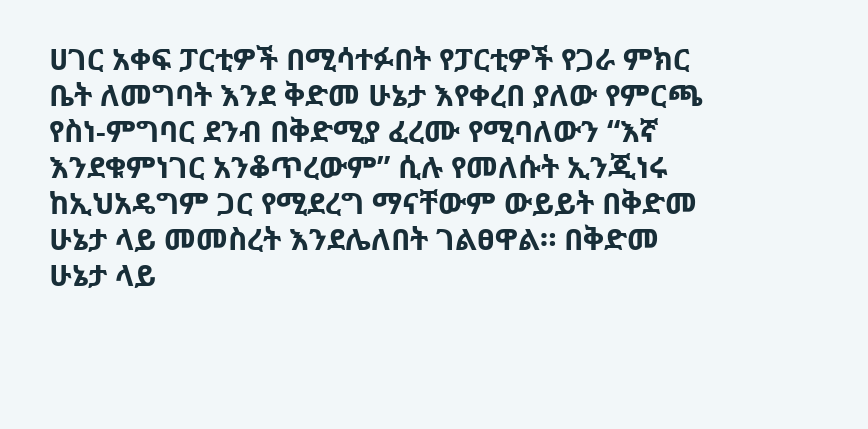ሀገር አቀፍ ፓርቲዎች በሚሳተፉበት የፓርቲዎች የጋራ ምክር ቤት ለመግባት እንደ ቅድመ ሁኔታ እየቀረበ ያለው የምርጫ የስነ-ምግባር ደንብ በቅድሚያ ፈረሙ የሚባለውን “እኛ እንደቁምነገር አንቆጥረውም” ሲሉ የመለሱት ኢንጂነሩ ከኢህአዴግም ጋር የሚደረግ ማናቸውም ውይይት በቅድመ ሁኔታ ላይ መመስረት እንደሌለበት ገልፀዋል። በቅድመ ሁኔታ ላይ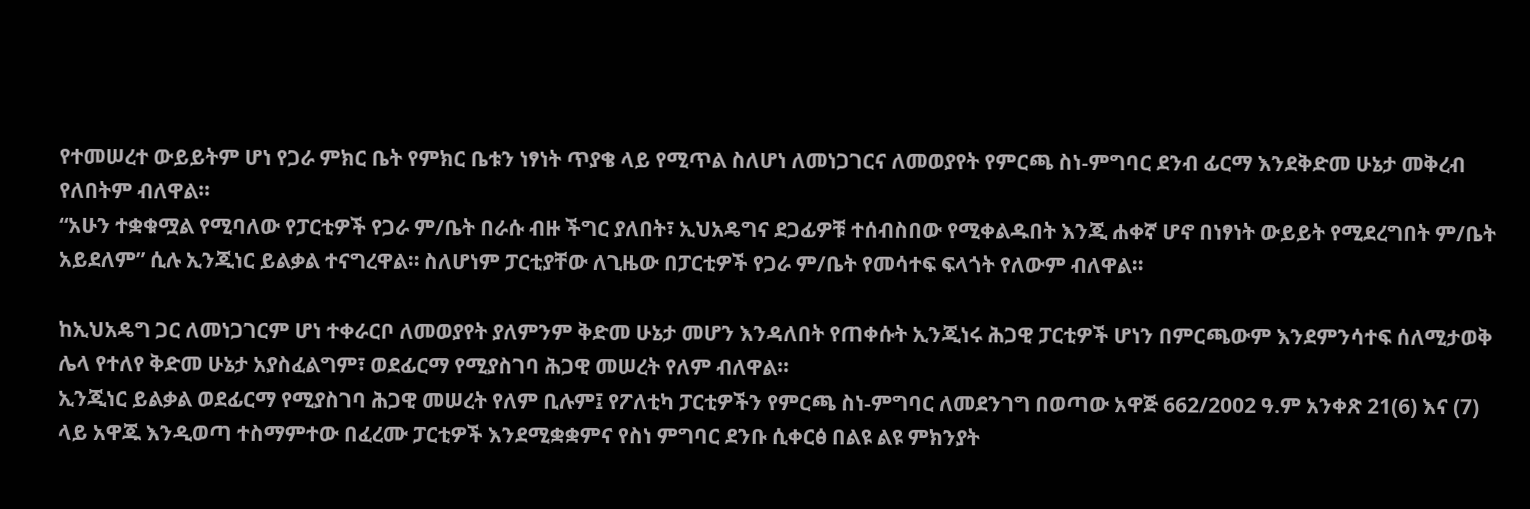የተመሠረተ ውይይትም ሆነ የጋራ ምክር ቤት የምክር ቤቱን ነፃነት ጥያቄ ላይ የሚጥል ስለሆነ ለመነጋገርና ለመወያየት የምርጫ ስነ-ምግባር ደንብ ፊርማ እንደቅድመ ሁኔታ መቅረብ የለበትም ብለዋል።
“አሁን ተቋቁሟል የሚባለው የፓርቲዎች የጋራ ም/ቤት በራሱ ብዙ ችግር ያለበት፣ ኢህአዴግና ደጋፊዎቹ ተሰብስበው የሚቀልዱበት እንጂ ሐቀኛ ሆኖ በነፃነት ውይይት የሚደረግበት ም/ቤት አይደለም” ሲሉ ኢንጂነር ይልቃል ተናግረዋል። ስለሆነም ፓርቲያቸው ለጊዜው በፓርቲዎች የጋራ ም/ቤት የመሳተፍ ፍላጎት የለውም ብለዋል።

ከኢህአዴግ ጋር ለመነጋገርም ሆነ ተቀራርቦ ለመወያየት ያለምንም ቅድመ ሁኔታ መሆን እንዳለበት የጠቀሱት ኢንጂነሩ ሕጋዊ ፓርቲዎች ሆነን በምርጫውም እንደምንሳተፍ ሰለሚታወቅ ሌላ የተለየ ቅድመ ሁኔታ አያስፈልግም፣ ወደፊርማ የሚያስገባ ሕጋዊ መሠረት የለም ብለዋል።
ኢንጂነር ይልቃል ወደፊርማ የሚያስገባ ሕጋዊ መሠረት የለም ቢሉም፤ የፖለቲካ ፓርቲዎችን የምርጫ ስነ-ምግባር ለመደንገግ በወጣው አዋጅ 662/2002 ዓ.ም አንቀጽ 21(6) እና (7) ላይ አዋጁ እንዲወጣ ተስማምተው በፈረሙ ፓርቲዎች እንደሚቋቋምና የስነ ምግባር ደንቡ ሲቀርፅ በልዩ ልዩ ምክንያት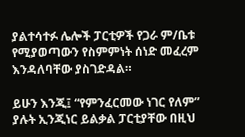ያልተሳተፉ ሌሎች ፓርቲዎች የጋራ ም/ቤቱ የሚያወጣውን የስምምነት ሰነድ መፈረም እንዳለባቸው ያስገድዳል።

ይሁን እንጂ፤ “የምንፈርመው ነገር የለም” ያሉት ኢንጂነር ይልቃል ፓርቲያቸው በዚህ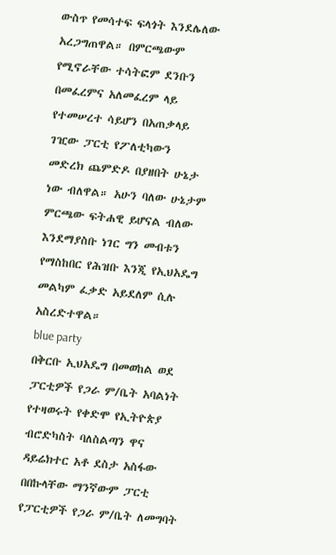ውስጥ የመሳተፍ ፍላጎት እንደሌለው አረጋግጠዋል። በምርጫውም የሚኖራቸው ተሳትፎም ደንቡን በመፈረምና አለመፈረም ላይ የተመሠረተ ሳይሆን በአጠቃላይ ገዢው ፓርቲ የፖለቲካውን መድረክ ጨምድዶ በያዘበት ሁኔታ ነው ብለዋል። አሁን ባለው ሁኔታም ምርጫው ፍትሐዊ ይሆናል ብለው እንደማያስቡ ነገር ግን መብቱን የማስከበር የሕዝቡ እንጂ የኢህአዴግ መልካም ፈቃድ አይደለም ሲሉ አስረድተዋል።
blue party
በቅርቡ ኢህአዴግ በመወከል ወደ ፓርቲዎች የጋራ ም/ቤት አባልነት የተዛወሩት የቀድሞ የኢትዮጵያ ብሮድካስት ባለስልጣን ዋና ዳይሬክተር አቶ ደስታ አስፋው በበኩላቸው ማንኛውም ፓርቲ የፓርቲዎች የጋራ ም/ቤት ለመግባት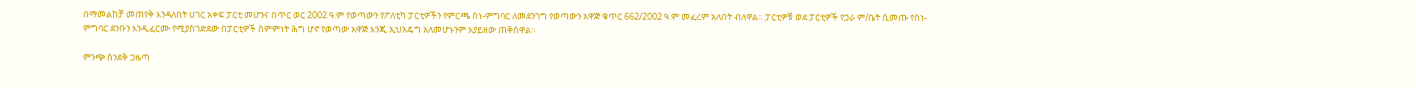በማመልከቻ መጠየቅ እንዳለበት ሀገር አቀፍ ፓርቲ መሆንና በጥር ወር 2002 ዓ.ም የወጣውን የፖለቲካ ፓርቲዎችን የምርጫ ስነ-ምግባር ለመደንገግ የወጣውን አዋጅ ቁጥር 662/2002 ዓ.ም መፈረም አለበት ብለዋል። ፓርቲዎቹ ወደ ፓርቲዎች የጋራ ም/ቤት ሲመጡ የስነ-ምግባር ደንቡን እንዲፈርሙ የሚያስገድደው በፓርቲዎች ስምምነት ሕግ ሆኖ የወጣው አዋጅ እንጂ ኢህአዴግ አለመሆኑንም አያይዘው ጠቅሰዋል።

ምንጭ ሰንደቅ ጋዜጣ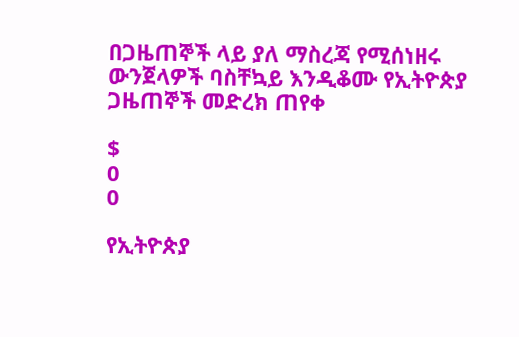በጋዜጠኞች ላይ ያለ ማስረጃ የሚሰነዘሩ ውንጀላዎች ባስቸኳይ እንዲቆሙ የኢትዮጵያ ጋዜጠኞች መድረክ ጠየቀ

$
0
0

የኢትዮጵያ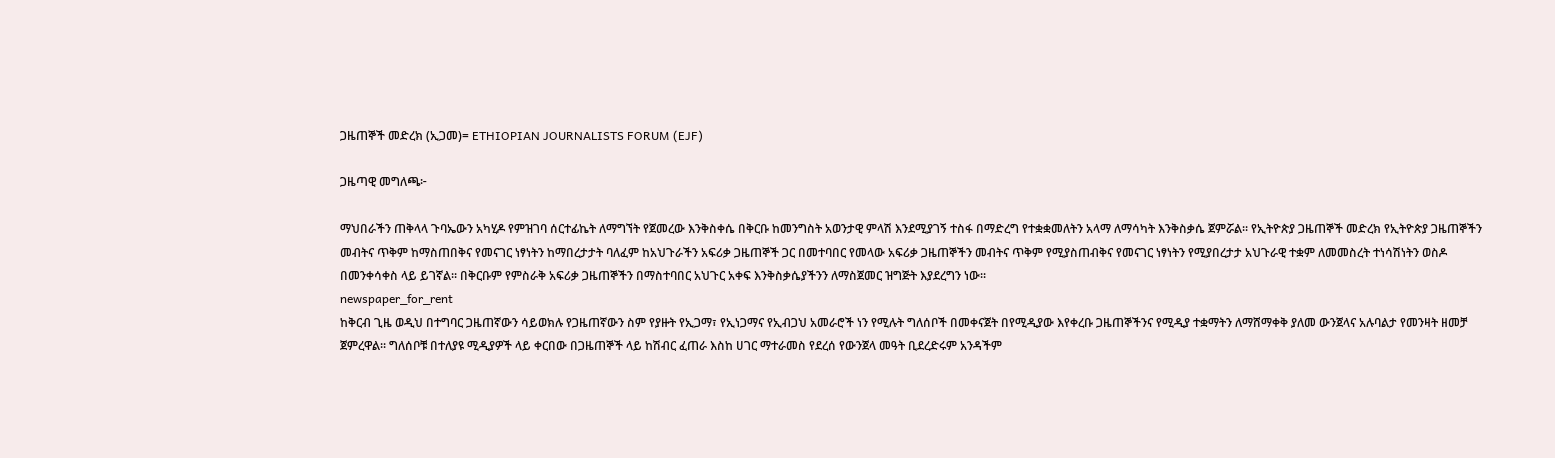ጋዜጠኞች መድረክ (ኢጋመ)= ETHIOPIAN JOURNALISTS FORUM (EJF)

ጋዜጣዊ መግለጫ፦

ማህበራችን ጠቅላላ ጉባኤውን አካሂዶ የምዝገባ ሰርተፊኬት ለማግኘት የጀመረው እንቅስቀሴ በቅርቡ ከመንግስት አወንታዊ ምላሽ እንደሚያገኝ ተስፋ በማድረግ የተቋቋመለትን አላማ ለማሳካት እንቅስቃሴ ጀምሯል፡፡ የኢትዮጵያ ጋዜጠኞች መድረክ የኢትዮጵያ ጋዜጠኞችን መብትና ጥቅም ከማስጠበቅና የመናገር ነፃነትን ከማበረታታት ባለፈም ከአህጉራችን አፍሪቃ ጋዜጠኞች ጋር በመተባበር የመላው አፍሪቃ ጋዜጠኞችን መብትና ጥቅም የሚያስጠብቅና የመናገር ነፃነትን የሚያበረታታ አህጉራዊ ተቋም ለመመስረት ተነሳሽነትን ወስዶ በመንቀሳቀስ ላይ ይገኛል፡፡ በቅርቡም የምስራቅ አፍሪቃ ጋዜጠኞችን በማስተባበር አህጉር አቀፍ እንቅስቃሴያችንን ለማስጀመር ዝግጅት እያደረግን ነው፡፡
newspaper_for_rent
ከቅርብ ጊዜ ወዲህ በተግባር ጋዜጠኛውን ሳይወክሉ የጋዜጠኛውን ስም የያዙት የኢጋማ፣ የኢነጋማና የኢብጋህ አመራሮች ነን የሚሉት ግለሰቦች በመቀናጀት በየሚዲያው እየቀረቡ ጋዜጠኞችንና የሚዲያ ተቋማትን ለማሸማቀቅ ያለመ ውንጀላና አሉባልታ የመንዛት ዘመቻ ጀምረዋል፡፡ ግለሰቦቹ በተለያዩ ሚዲያዎች ላይ ቀርበው በጋዜጠኞች ላይ ከሽብር ፈጠራ እስከ ሀገር ማተራመስ የደረሰ የውንጀላ መዓት ቢደረድሩም አንዳችም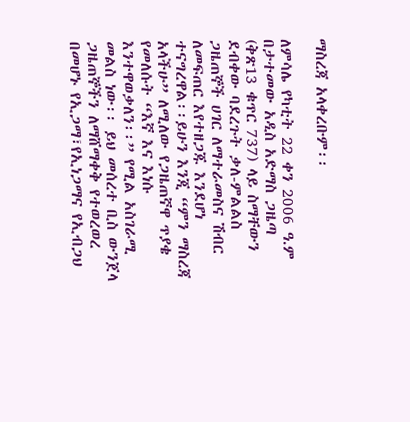ማስረጃ አላቀረቡም፡፡

ለምሳሌ የካቲት 22 ቀን 2006 ዓ.ም በታተመው አዲስ አድማስ ጋዜጣ (ቅጽ13 ቁጥር 737) ላይ ስማቸውን ደብቀው ባደረጉት ቃለ-ምልልስ ጋዜጠኞች ሀገር ለማተራመስና ሽብር ለመፍጠር እየተዘጋጁ እንደሆነ ተናግረዋል፡፡ይሁን እንጂ “ምን ማስረጃ አላችሁ” ለሚለው የጋዜጠኛዋ ጥያቄ የመለሱት “እኛ እና እነሱ እንተዋወቃለን፡፡” የሚል አስገራሚ መልስ ነው፡፡ ይህ መሰረተ ቢስ ውንጀላ ጋዜጠኞችን ለማሸማቀቅ የተወረወረ በመሆኑ የኢጋማ፣የኢነጋማና የኢብጋህ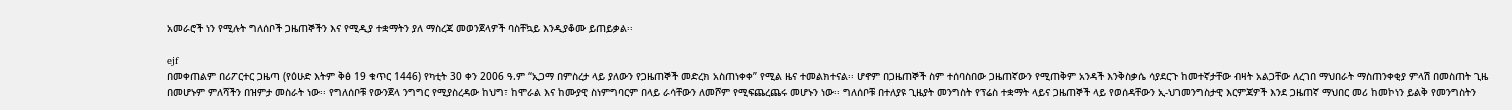አመራሮች ነን የሚሉት ግለሰቦች ጋዜጠኞችን እና የሚዲያ ተቋማትን ያለ ማስረጃ መወንጀላዎች ባስቸኳይ እንዲያቆሙ ይጠይቃል፡፡

ejf
በመቀጠልም በሪፖርተር ጋዜጣ (የዕሁድ እትም ቅፅ 19 ቁጥር 1446) የካቲት 30 ቀን 2006 ዓ.ም “ኢጋማ በምስረታ ላይ ያለውን የጋዜጠኞች መድረክ አስጠነቀቀ” የሚል ዜና ተመልክተናል፡፡ ሆኖም በጋዜጠኞች ስም ተሰባስበው ጋዜጠኛውን የሚጠቅም አንዳች እንቅስቃሴ ሳያደርጉ ከመተኛታቸው ብዛት አልጋቸው ለረገበ ማህበራት ማስጠንቀቂያ ምላሽ በመስጠት ጊዜ በመሆኑም ምለሻችን በዝምታ መስራት ነው፡፡ የግለሰቦቹ የውንጀላ ንግግር የሚያስረዳው ከህግ፣ ከሞራል እና ከሙያዊ ስነምግባርም በላይ ራሳቸውን ለመሾም የሚፍጨረጨሩ መሆኑን ነው፡፡ ግለሰቦቹ በተለያዩ ጊዜያት መንግስት የፕሬስ ተቋማት ላይና ጋዜጠኞች ላይ የወሰዳቸውን ኢ-ህገመንግስታዊ እርምጃዎች እንደ ጋዜጠኛ ማህበር መሪ ከመኮነን ይልቅ የመንግስትን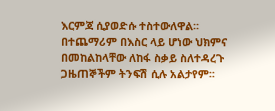እርምጃ ሲያወድሱ ተስተውለዋል፡፡ በተጨማሪም በእስር ላይ ሆነው ህክምና በመከልከላቸው ለከፋ ስቃይ ስለተዳረጉ ጋዜጠኞችም ትንፍሽ ሲሉ አልታየም፡፡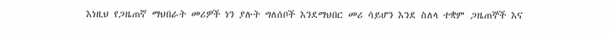እነዚህ የጋዜጠኛ ማህበራት መሪዎች ነን ያሉት ግለሰቦች እንደማህበር መሪ ሳይሆን እንደ ስለላ ተቋም ጋዜጠኞች እና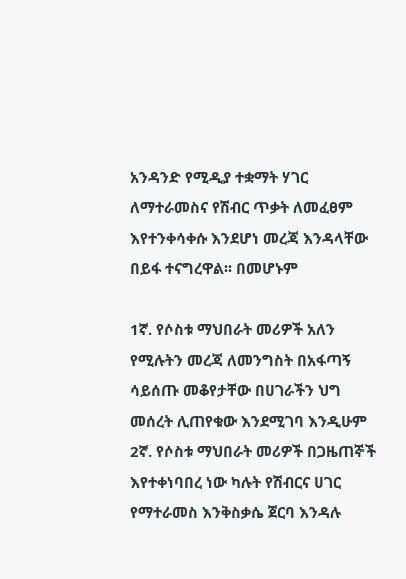አንዳንድ የሚዲያ ተቋማት ሃገር ለማተራመስና የሽብር ጥቃት ለመፈፀም እየተንቀሳቀሱ እንደሆነ መረጃ እንዳላቸው በይፋ ተናግረዋል፡፡ በመሆኑም

1ኛ. የሶስቱ ማህበራት መሪዎች አለን የሚሉትን መረጃ ለመንግስት በአፋጣኝ ሳይሰጡ መቆየታቸው በሀገራችን ህግ መሰረት ሊጠየቁው እንደሚገባ እንዲሁም
2ኛ. የሶስቱ ማህበራት መሪዎች በጋዜጠኞች እየተቀነባበረ ነው ካሉት የሽብርና ሀገር የማተራመስ እንቅስቃሴ ጀርባ እንዳሉ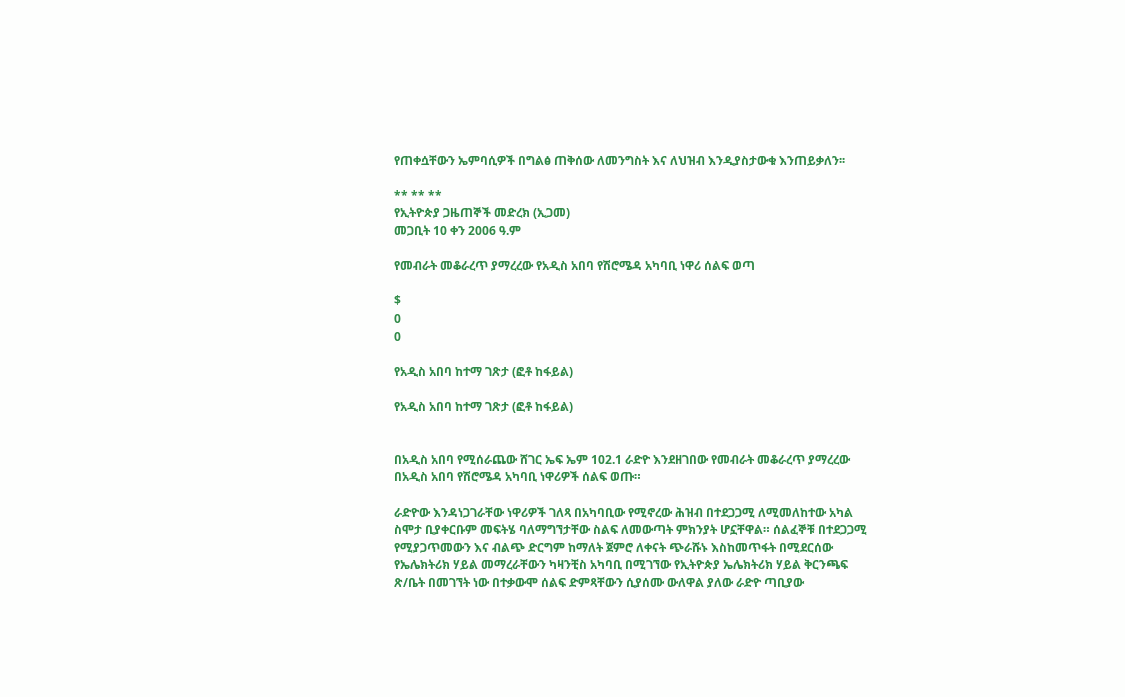የጠቀሷቸውን ኤምባሲዎች በግልፅ ጠቅሰው ለመንግስት እና ለህዝብ እንዲያስታውቁ እንጠይቃለን፡፡

** ** **
የኢትዮጵያ ጋዜጠኞች መድረክ (ኢጋመ)
መጋቢት 10 ቀን 2006 ዓ.ም

የመብራት መቆራረጥ ያማረረው የአዲስ አበባ የሽሮሜዳ አካባቢ ነዋሪ ሰልፍ ወጣ

$
0
0

የአዲስ አበባ ከተማ ገጽታ (ፎቶ ከፋይል)

የአዲስ አበባ ከተማ ገጽታ (ፎቶ ከፋይል)


በአዲስ አበባ የሚሰራጨው ሸገር ኤፍ ኤም 102.1 ራድዮ እንደዘገበው የመብራት መቆራረጥ ያማረረው በአዲስ አበባ የሽሮሜዳ አካባቢ ነዋሪዎች ሰልፍ ወጡ።

ራድዮው እንዳነጋገራቸው ነዋሪዎች ገለጻ በአካባቢው የሚኖረው ሕዝብ በተደጋጋሚ ለሚመለከተው አካል ስሞታ ቢያቀርቡም መፍትሄ ባለማግኘታቸው ስልፍ ለመውጣት ምክንያት ሆኗቸዋል። ሰልፈኞቹ በተደጋጋሚ የሚያጋጥመውን እና ብልጭ ድርግም ከማለት ጀምሮ ለቀናት ጭራሹኑ እስከመጥፋት በሚደርሰው የኤሌክትሪክ ሃይል መማረራቸውን ካዛንቺስ አካባቢ በሚገኘው የኢትዮጵያ ኤሌክትሪክ ሃይል ቅርንጫፍ ጽ/ቤት በመገኘት ነው በተቃውሞ ሰልፍ ድምጻቸውን ሲያሰሙ ውለዋል ያለው ራድዮ ጣቢያው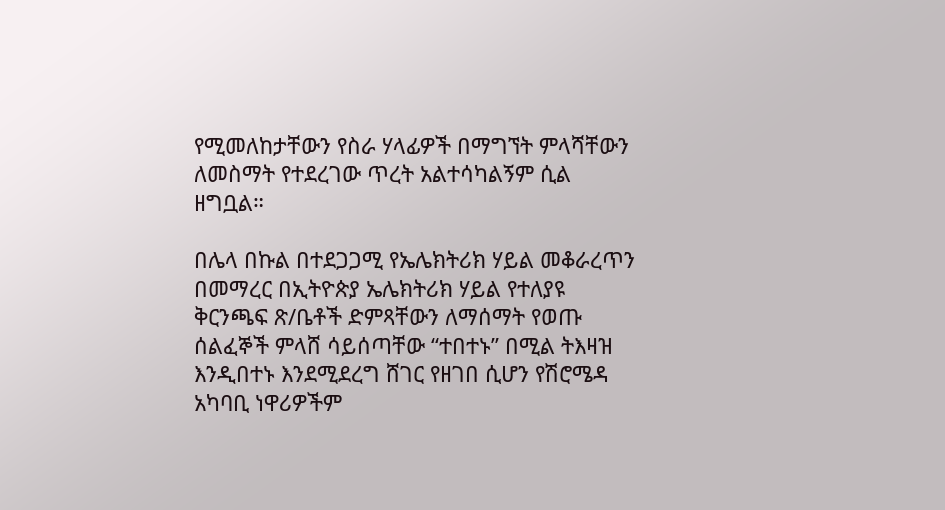የሚመለከታቸውን የስራ ሃላፊዎች በማግኘት ምላሻቸውን ለመስማት የተደረገው ጥረት አልተሳካልኝም ሲል ዘግቧል።

በሌላ በኩል በተደጋጋሚ የኤሌክትሪክ ሃይል መቆራረጥን በመማረር በኢትዮጵያ ኤሌክትሪክ ሃይል የተለያዩ ቅርንጫፍ ጽ/ቤቶች ድምጻቸውን ለማሰማት የወጡ ሰልፈኞች ምላሸ ሳይሰጣቸው “ተበተኑ” በሚል ትእዛዝ እንዲበተኑ እንደሚደረግ ሸገር የዘገበ ሲሆን የሽሮሜዳ አካባቢ ነዋሪዎችም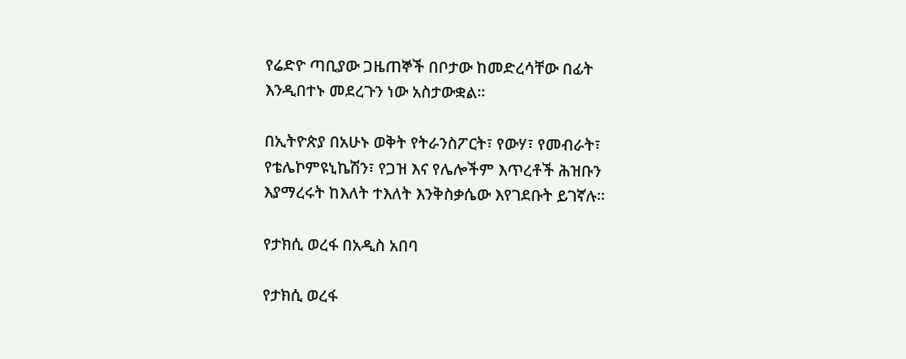የሬድዮ ጣቢያው ጋዜጠኞች በቦታው ከመድረሳቸው በፊት እንዲበተኑ መደረጉን ነው አስታውቋል።

በኢትዮጵያ በአሁኑ ወቅት የትራንስፖርት፣ የውሃ፣ የመብራት፣ የቴሌኮምዩኒኬሽን፣ የጋዝ እና የሌሎችም እጥረቶች ሕዝቡን እያማረሩት ከእለት ተእለት እንቅስቃሴው እየገደቡት ይገኛሉ።

የታክሲ ወረፋ በአዲስ አበባ

የታክሲ ወረፋ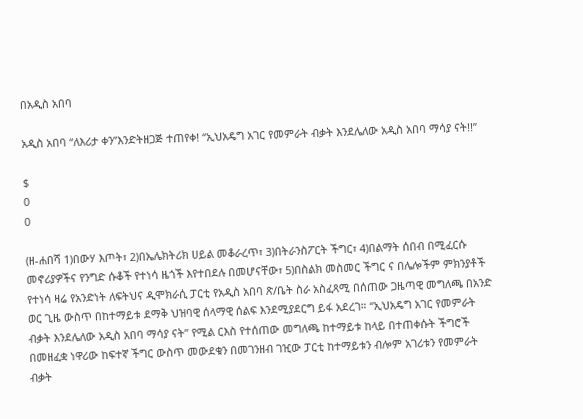በአዲስ አበባ

አዲስ አበባ “ለእሪታ ቀን”እንድትዘጋጅ ተጠየቀ! “ኢህአዴግ አገር የመምራት ብቃት እንደሌለው አዲስ አበባ ማሳያ ናት!!”

$
0
0

(ዘ-ሐበሻ 1)በውሃ እጦት፣ 2)በኤሌክትሪክ ሀይል መቆራረጥ፣ 3)በትራንስፖርት ችግር፣ 4)በልማት ሰበብ በሚፈርሱ መኖሪያዎችና የንግድ ሱቆች የተነሳ ዜጎች እየተበደሉ በመሆናቸው፣ 5)በስልክ መስመር ችግር ና በሌሎችም ምክንያቶች የተነሳ ዛሬ የአንድነት ለፍትህና ዲሞክራሲ ፓርቲ የአዲስ አበባ ጽ/ቤት ስራ አስፈጻሚ በሰጠው ጋዜጣዊ መግለጫ በአንድ ወር ጊዜ ውስጥ በከተማይቱ ደማቅ ህዝባዊ ሰላማዊ ሰልፍ እንደሚያደርግ ይፋ አደረገ። “ኢህአዴግ አገር የመምራት ብቃት እንደሌለው አዲስ አበባ ማሳያ ናት” የሚል ርእስ የተሰጠው መግለጫ ከተማይቱ ከላይ በተጠቀሱት ችግሮች በመዘፈቋ ነዋሪው ከፍተኛ ችግር ውስጥ መውደቁን በመገንዘብ ገዢው ፓርቲ ከተማይቱን ብሎም አገሪቱን የመምራት ብቃት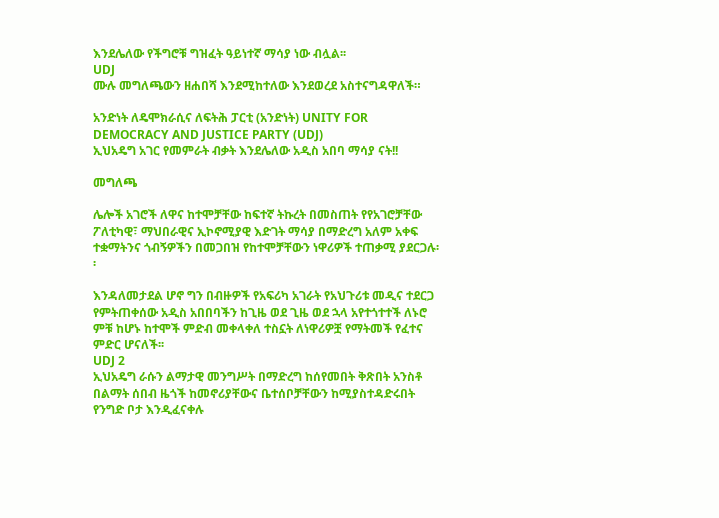እንደሌለው የችግሮቹ ግዝፈት ዓይነተኛ ማሳያ ነው ብሏል፡፡
UDJ
ሙሉ መግለጫውን ዘሐበሻ እንደሚከተለው እንደወረደ አስተናግዳዋለች።

አንድነት ለዴሞክራሲና ለፍትሕ ፓርቲ (አንድነት) UNITY FOR DEMOCRACY AND JUSTICE PARTY (UDJ)
ኢህአዴግ አገር የመምራት ብቃት እንደሌለው አዲስ አበባ ማሳያ ናት!!

መግለጫ

ሌሎች አገሮች ለዋና ከተሞቻቸው ከፍተኛ ትኩረት በመስጠት የየአገሮቻቸው ፖለቲካዊ፣ ማህበራዊና ኢኮኖሚያዊ እድገት ማሳያ በማድረግ አለም አቀፍ ተቋማትንና ጎብኝዎችን በመጋበዝ የከተሞቻቸውን ነዋሪዎች ተጠቃሚ ያደርጋሉ፡፡

እንዳለመታደል ሆኖ ግን በብዙዎች የአፍሪካ አገራት የአህጉሪቱ መዲና ተደርጋ የምትጠቀሰው አዲስ አበበባችን ከጊዜ ወደ ጊዜ ወደ ኋላ አየተጎተተች ለኑሮ ምቹ ከሆኑ ከተሞች ምድብ መቀላቀለ ተስኗት ለነዋሪዎቿ የማትመች የፈተና ምድር ሆናለች፡፡
UDJ 2
ኢህአዴግ ራሱን ልማታዊ መንግሥት በማድረግ ከሰየመበት ቅጽበት አንስቶ በልማት ሰበብ ዜጎች ከመኖሪያቸውና ቤተሰቦቻቸውን ከሚያስተዳድሩበት የንግድ ቦታ እንዲፈናቀሉ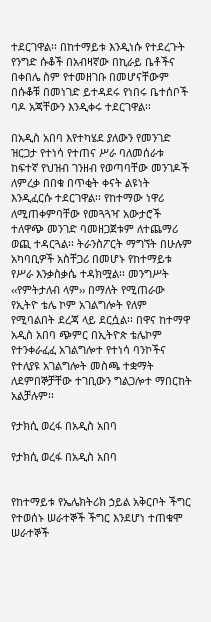ተደርገዋል፡፡ በከተማይቱ እንዲነሱ የተደረጉት የንግድ ሱቆች በአብዛኛው በኪራይ ቤቶችና በቀበሌ ስም የተመዘገቡ በመሆናቸውም በሱቆቹ በመነገድ ይተዳደሩ የነበሩ ቤተሰቦች ባዶ አጃቸውን እንዲቀሩ ተደርገዋል፡፡

በአዲስ አበባ እየተካሄደ ያለውን የመንገድ ዝርጋታ የተነሳ የተጠና ሥራ ባለመሰራቱ ከፍተኛ የህዝብ ገንዘብ የወጣባቸው መንገዶች ለምረቃ በበቁ በጥቂት ቀናት ልዩነት እንዲፈርሱ ተደርገዋል፡፡ የከተማው ነዋሪ ለሚጠቀምባቸው የመጓጓዣ አውታሮች ተለዋጭ መንገድ ባመዘጋጀቱም ለተጨማሪ ወጪ ተዳርጓል፡፡ ትራንስፖርት ማግኘት በሁሉም አካባቢዎች አስቸጋሪ በመሆኑ የከተማይቱ የሥራ እንቃስቃሴ ተዳክሟል፡፡ መንግሥት ‹‹የምትታለብ ላም›› በማለት የሚጠራው የኢትዮ ቴሌ ኮም አገልግሎት የለም የሚባልበት ደረጃ ላይ ደርሷል፡፡ በዋና ከተማዋ አዲስ አበባ ጭምር በኢትዮጵ ቴሌኮም የተንቀራፈፈ አገልግሎተ የተነሳ ባንኮችና የተለያዩ አገልግሎት መስጫ ተቋማት ለደምበኞቻቸው ተገቢውን ግልጋሎተ ማበርከት አልቻሉም፡፡

የታክሲ ወረፋ በአዲስ አበባ

የታክሲ ወረፋ በአዲስ አበባ


የከተማይቱ የኤሌክትሪክ ኃይል አቅርቦት ችግር የተወሰኑ ሠራተኞች ችግር እንደሆነ ተጠቁሞ ሠራተኞች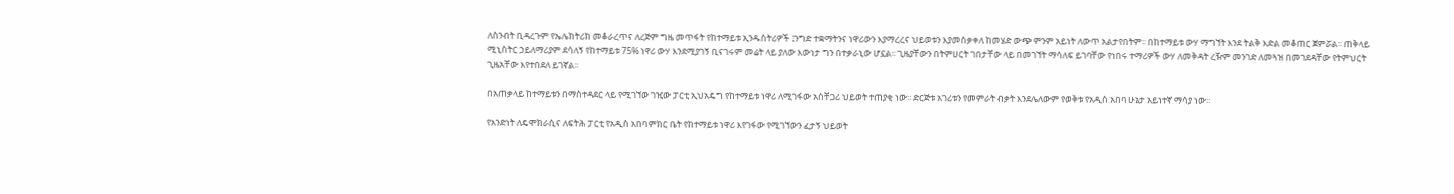ለስንብት ቢዳረጉም የኤሌክትሪክ መቆራረጥና ለረጅም ግዜ መጥፋት የከተማይቱ ኢንዱስትሪዎች ፤ንግድ ተቋማትንና ነዋሪውን እያማረረና ህይወቱን እያመሰቃቀለ ከመሄድ ውጭ ምንም አይነት ለውጥ አልታየበትም፡፡ በከተማይቱ ውሃ ማግኘት እንደ ትልቅ እድል መቆጠር ጀምሯል፡፡ ጠቅላይ ሚኒስትር ኃይለማሪያም ደሳለኝ የከተማይቱ 75% ነዋሪ ውሃ እንደሚያገኝ ቢናገሩም መሬት ላይ ያለው እውነታ ግን በተቃራኒው ሆኗል፡፡ ጊዜያቸውን በትምሀርት ገበታቸው ላይ በመገኘት ማሳለፍ ይገባቸው የነበሩ ተማሪዎች ውሃ ለመቅዳት ረዥም መንገድ ለመጓዝ በመገደዳቸው የትምህርት ጊዜአቸው እየተበደለ ይገኛል፡፡

በአጠቃላይ ከተማይቱን በማስተዳደር ላይ የሚገኘው ገዢው ፓርቲ ኢህአዴግ የከተማይቱ ነዋሪ ለሚገፋው አስቸጋሪ ህይወት ተጠያቂ ነው፡፡ ድርጅቱ አገሪቱን የመምራት ብቃት እንደሌለውም የወቅቱ የአዲስ አበባ ሁኔታ አይነተኛ ማሳያ ነው፡፡

የአንድነት ለዴሞክራሲና ለፍትሕ ፓርቲ የአዲስ አበባ ምክር ቤት የከተማይቱ ነዋሪ እየገፋው የሚገኘውን ፈታኝ ህይወት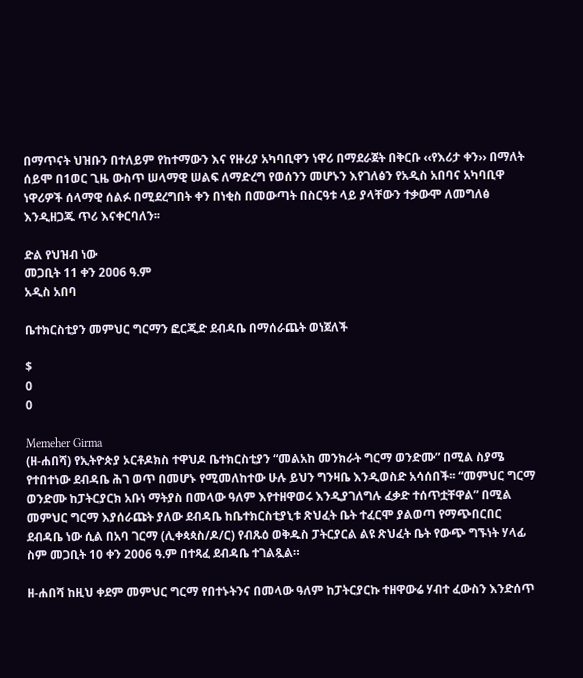በማጥናት ህዝቡን በተለይም የከተማውን እና የዙሪያ አካባቢዋን ነዋሪ በማደራጀት በቅርቡ ‹‹የእሪታ ቀን›› በማለት ሰይሞ በ1ወር ጊዜ ውስጥ ሠላማዊ ሠልፍ ለማድረግ የወሰንን መሆኑን እየገለፅን የአዲስ አበባና አካባቢዋ ነዋሪዎች ሰላማዊ ሰልፉ በሚደረግበት ቀን በነቂስ በመውጣት በስርዓቱ ላይ ያላቸውን ተቃውሞ ለመግለፅ እንዲዘጋጁ ጥሪ እናቀርባለን፡፡

ድል የህዝብ ነው
መጋቢት 11 ቀን 2ዐዐ6 ዓ.ም
አዲስ አበባ

ቤተክርስቲያን መምህር ግርማን ፎርጂድ ደብዳቤ በማሰራጨት ወነጀለች

$
0
0

Memeher Girma
(ዘ-ሐበሻ) የኢትዮጵያ ኦርቶዶክስ ተዋህዶ ቤተክርስቲያን “መልአከ መንክራት ግርማ ወንድሙ” በሚል ስያሜ የተበተነው ደብዳቤ ሕገ ወጥ በመሆኑ የሚመለከተው ሁሉ ይህን ግንዛቤ እንዲወስድ አሳሰበች፡፡ “መምህር ግርማ ወንድሙ ከፓትርያርክ አቡነ ማትያስ በመላው ዓለም እየተዘዋወሩ እንዲያገለግሉ ፈቃድ ተሰጥቷቸዋል” በሚል መምህር ግርማ እያሰራጩት ያለው ደብዳቤ ከቤተክርስቲያኒቱ ጽህፈት ቤት ተፈርሞ ያልወጣ የማጭበርበር ደብዳቤ ነው ሲል በአባ ገርማ (ሊቀጳጳስ/ዶ/ር) የብጹዕ ወቅዱስ ፓትርያርል ልዩ ጽህፈት ቤት የውጭ ግኙነት ሃላፊ ስም መጋቢት 10 ቀን 2006 ዓ.ም በተጻፈ ደብዳቤ ተገልጿል።

ዘ-ሐበሻ ከዚህ ቀደም መምህር ግርማ የበተኑትንና በመላው ዓለም ከፓትርያርኩ ተዘዋውሬ ሃብተ ፈውስን እንድሰጥ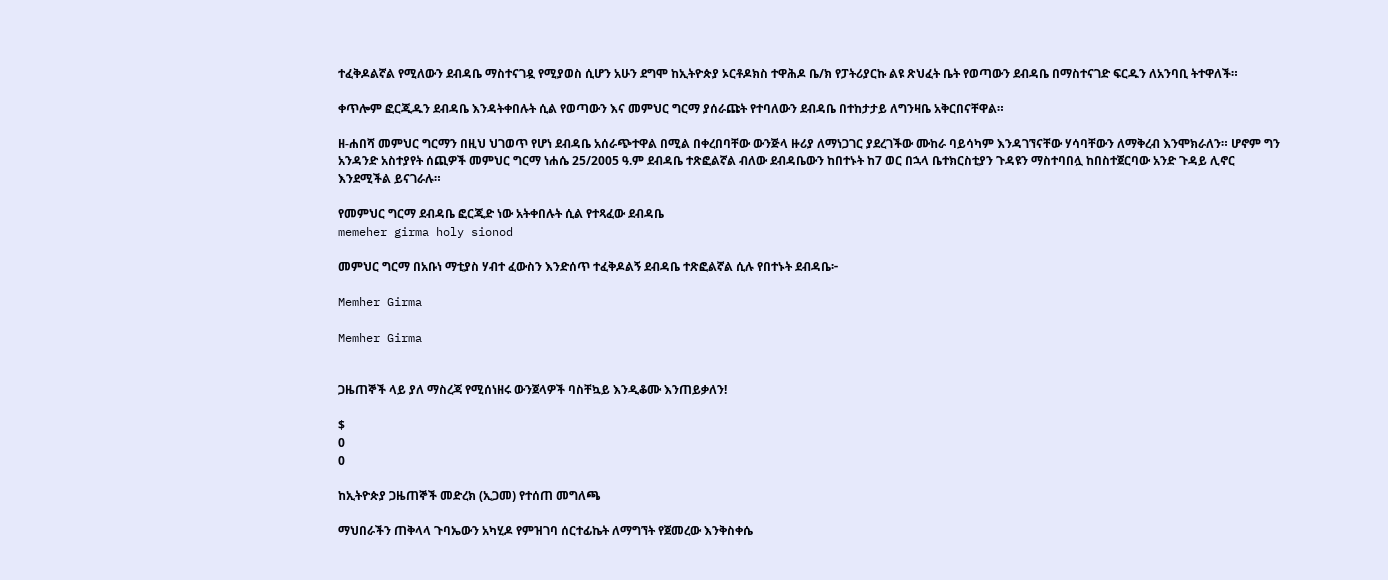ተፈቅዶልኛል የሚለውን ደብዳቤ ማስተናገዷ የሚያወስ ሲሆን አሁን ደግሞ ከኢትዮጵያ ኦርቶዶክስ ተዋሕዶ ቤ/ክ የፓትሪያርኩ ልዩ ጽህፈት ቤት የወጣውን ደብዳቤ በማስተናገድ ፍርዱን ለአንባቢ ትተዋለች።

ቀጥሎም ፎርጂዱን ደብዳቤ እንዳትቀበሉት ሲል የወጣውን እና መምህር ግርማ ያሰራጩት የተባለውን ደብዳቤ በተከታታይ ለግንዛቤ አቅርበናቸዋል።

ዘ-ሐበሻ መምህር ግርማን በዚህ ህገወጥ የሆነ ደብዳቤ አሰራጭተዋል በሚል በቀረበባቸው ውንጅላ ዙሪያ ለማነጋገር ያደረገችው ሙከራ ባይሳካም እንዳገኘናቸው ሃሳባቸውን ለማቅረብ እንሞክራለን። ሆኖም ግን አንዳንድ አስተያየት ሰጪዎች መምህር ግርማ ነሐሴ 25/2005 ዓ.ም ደብዳቤ ተጽፎልኛል ብለው ደብዳቤውን ከበተኑት ከ7 ወር በኋላ ቤተክርስቲያን ጉዳዩን ማስተባበሏ ከበስተጀርባው አንድ ጉዳይ ሊኖር እንደሚችል ይናገራሉ።

የመምህር ግርማ ደብዳቤ ፎርጂድ ነው አትቀበሉት ሲል የተጻፈው ደብዳቤ
memeher girma holy sionod

መምህር ግርማ በአቡነ ማቲያስ ሃብተ ፈውስን እንድሰጥ ተፈቅዶልኝ ደብዳቤ ተጽፎልኛል ሲሉ የበተኑት ደብዳቤ፦

Memher Girma

Memher Girma


ጋዜጠኞች ላይ ያለ ማስረጃ የሚሰነዘሩ ውንጀላዎች ባስቸኳይ እንዲቆሙ እንጠይቃለን!

$
0
0

ከኢትዮጵያ ጋዜጠኞች መድረክ (ኢጋመ) የተሰጠ መግለጫ

ማህበራችን ጠቅላላ ጉባኤውን አካሂዶ የምዝገባ ሰርተፊኬት ለማግኘት የጀመረው እንቅስቀሴ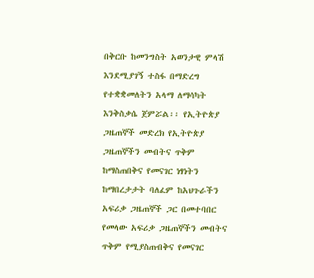በቅርቡ ከመንግስት አወንታዊ ምላሽ እንደሚያገኝ ተስፋ በማድረግ የተቋቋመለትን አላማ ለማሳካት እንቅስቃሴ ጀምሯል፡፡ የኢትዮጵያ ጋዜጠኞች መድረክ የኢትዮጵያ ጋዜጠኞችን መብትና ጥቅም ከማስጠበቅና የመናገር ነፃነትን ከማበረታታት ባለፈም ከአህጉራችን አፍሪቃ ጋዜጠኞች ጋር በመተባበር የመላው አፍሪቃ ጋዜጠኞችን መብትና ጥቅም የሚያስጠብቅና የመናገር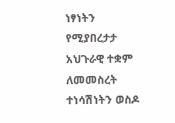ነፃነትን የሚያበረታታ አህጉራዊ ተቋም ለመመስረት ተነሳሽነትን ወስዶ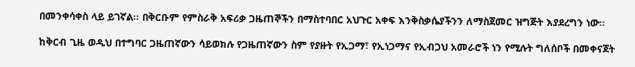በመንቀሳቀስ ላይ ይገኛል፡፡ በቅርቡም የምስራቅ አፍሪቃ ጋዜጠኞችን በማስተባበር አህጉር አቀፍ እንቅስቃሴያችንን ለማስጀመር ዝግጅት እያደረግን ነው፡፡

ከቅርብ ጊዜ ወዲህ በተግባር ጋዜጠኛውን ሳይወክሉ የጋዜጠኛውን ስም የያዙት የኢጋማ፣ የኢነጋማና የኢብጋህ አመራሮች ነን የሚሉት ግለሰቦች በመቀናጀት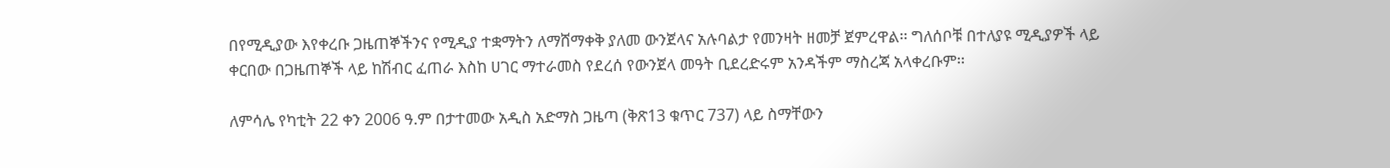በየሚዲያው እየቀረቡ ጋዜጠኞችንና የሚዲያ ተቋማትን ለማሸማቀቅ ያለመ ውንጀላና አሉባልታ የመንዛት ዘመቻ ጀምረዋል፡፡ ግለሰቦቹ በተለያዩ ሚዲያዎች ላይ ቀርበው በጋዜጠኞች ላይ ከሽብር ፈጠራ እስከ ሀገር ማተራመስ የደረሰ የውንጀላ መዓት ቢደረድሩም አንዳችም ማስረጃ አላቀረቡም፡፡

ለምሳሌ የካቲት 22 ቀን 2006 ዓ.ም በታተመው አዲስ አድማስ ጋዜጣ (ቅጽ13 ቁጥር 737) ላይ ስማቸውን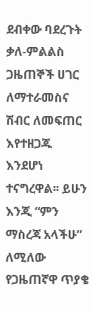ደብቀው ባደረጉት ቃለ-ምልልስ ጋዜጠኞች ሀገር ለማተራመስና ሽብር ለመፍጠር እየተዘጋጁ እንደሆነ ተናግረዋል፡፡ ይሁን እንጂ “ምን ማስረጃ አላችሁ” ለሚለው የጋዜጠኛዋ ጥያቄ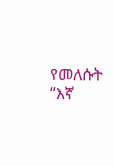የመለሱት “እኛ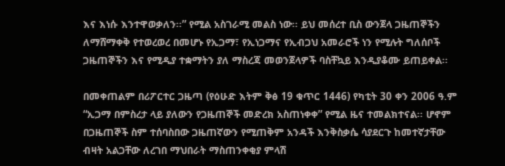እና እነሱ እንተዋወቃለን፡፡” የሚል አስገራሚ መልስ ነው፡፡ ይህ መሰረተ ቢስ ውንጀላ ጋዜጠኞችን ለማሸማቀቅ የተወረወረ በመሆኑ የኢጋማ፣ የኢነጋማና የኢብጋህ አመራሮች ነን የሚሉት ግለሰቦች ጋዜጠኞችን እና የሚዲያ ተቋማትን ያለ ማስረጃ መወንጀላዎች ባስቸኳይ እንዲያቆሙ ይጠይቀል፡፡

በመቀጠልም በሪፖርተር ጋዜጣ (የዕሁድ እትም ቅፅ 19 ቁጥር 1446) የካቲት 30 ቀን 2006 ዓ.ም “ኢጋማ በምስረታ ላይ ያለውን የጋዜጠኞች መድረክ አስጠነቀቀ” የሚል ዜና ተመልክተናል፡፡ ሆኖም በጋዜጠኞች ስም ተሰባስበው ጋዜጠኛውን የሚጠቅም አንዳች እንቅስቃሴ ሳያደርጉ ከመተኛታቸው ብዛት አልጋቸው ለረገበ ማህበራት ማስጠንቀቂያ ምላሽ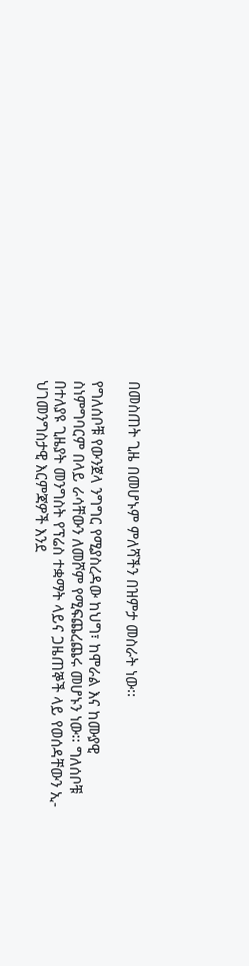በመስጠት ጊዜ በመሆኑም ምለሻችን በዝምታ መስራት ነው፡፡

የግለሰቦቹ የውንጀላ ንግግር የሚያስረዳው ከህግ፣ ከሞራል እና ከሙያዊ ስነምግባርም በላይ ራሳቸውን ለመሾም የሚፍጨረጨሩ መሆኑን ነው፡፡ ግለሰቦቹ በተለያዩ ጊዜያት መንግስት የፕሬስ ተቋማት ላይና ጋዜጠኞች ላይ የወሰዳቸውን ኢ-ህገመንግስታዊ እርምጃዎች እንደ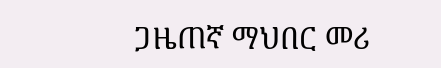ጋዜጠኛ ማህበር መሪ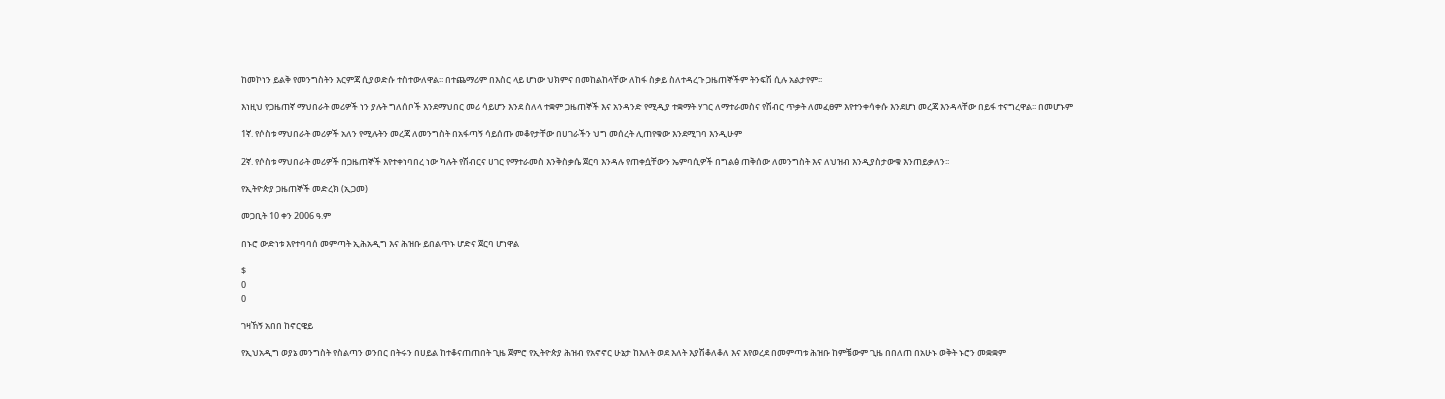ከመኮነን ይልቅ የመንግስትን እርምጃ ሲያወድሱ ተስተውለዋል፡፡ በተጨማሪም በእስር ላይ ሆነው ህክምና በመከልከላቸው ለከፋ ስቃይ ስለተዳረጉ ጋዜጠኞችም ትንፍሽ ሲሉ አልታየም፡፡

እነዚህ የጋዜጠኛ ማህበራት መሪዎች ነን ያሉት ግለሰቦች እንደማህበር መሪ ሳይሆን እንደ ስለላ ተቋም ጋዜጠኞች እና አንዳንድ የሚዲያ ተቋማት ሃገር ለማተራመስና የሽብር ጥቃት ለመፈፀም እየተንቀሳቀሱ እንደሆነ መረጃ እንዳላቸው በይፋ ተናግረዋል፡፡ በመሆኑም

1ኛ. የሶስቱ ማህበራት መሪዎች አለን የሚሉትን መረጃ ለመንግስት በአፋጣኝ ሳይሰጡ መቆየታቸው በሀገራችን ህግ መሰረት ሊጠየቁው እንደሚገባ እንዲሁም

2ኛ. የሶስቱ ማህበራት መሪዎች በጋዜጠኞች እየተቀነባበረ ነው ካሉት የሽብርና ሀገር የማተራመስ እንቅስቃሴ ጀርባ እንዳሉ የጠቀሷቸውን ኤምባሲዎች በግልፅ ጠቅሰው ለመንግስት እና ለህዝብ እንዲያስታውቁ እንጠይቃለን፡፡

የኢትዮጵያ ጋዜጠኞች መድረክ (ኢጋመ)

መጋቢት 10 ቀን 2006 ዓ.ም

በኑሮ ውድነቱ እየተባባሰ መምጣት ኢሕአዲግ እና ሕዝቡ ይበልጥኑ ሆድና ጀርባ ሆነዋል

$
0
0

ገዛኸኝ አበበ ከኖርዌይ

የኢህአዲግ ወያኔ መንግስት የስልጣን ወንበር በትሩን በሀይል ከተቆናጠጠበት ጊዜ ጀምሮ የኢትዮጵያ ሕዝብ የአኖኖር ሁኔታ ከእለት ወደ እለት እያሽቆለቆለ እና እየወረደ በመምጣቱ ሕዝቡ ከምቼውም ጊዜ በበለጠ በአሁኑ ወቅት ኑሮን መቋቋም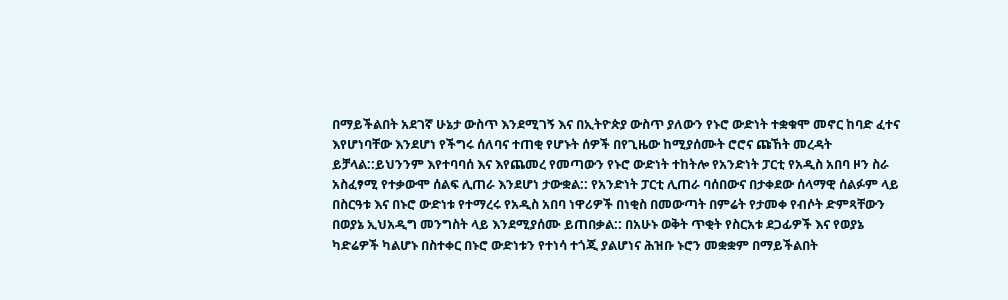በማይችልበት አደገኛ ሁኔታ ውስጥ እንደሚገኝ እና በኢትዮጵያ ውስጥ ያለውን የኑሮ ውድነት ተቋቁሞ መኖር ከባድ ፈተና እየሆነባቸው እንደሆነ የችግሩ ሰለባና ተጠቂ የሆኑት ሰዎች በየጊዜው ከሚያሰሙት ሮሮና ጩኸት መረዳት ይቻላል::ይህንንም እየተባባሰ እና እየጨመረ የመጣውን የኑሮ ውድነት ተከትሎ የአንድነት ፓርቲ የአዲስ አበባ ዞን ስራ አስፈፃሚ የተቃውሞ ሰልፍ ሊጠራ እንደሆነ ታውቋል:: የአንድነት ፓርቲ ሊጠራ ባሰበውና በታቀደው ሰላማዊ ሰልፉም ላይ በስርዓቱ እና በኑሮ ውድነቱ የተማረሩ የአዲስ አበባ ነዋሪዎች በነቂስ በመውጣት በምሬት የታመቀ የብሶት ድምጻቸውን በወያኔ ኢህአዲግ መንግስት ላይ እንደሚያሰሙ ይጠበቃል:: በአሁኑ ወቅት ጥቂት የስርአቱ ደጋፊዎች እና የወያኔ ካድሬዎች ካልሆኑ በስተቀር በኑሮ ውድነቱን የተነሳ ተጎጂ ያልሆነና ሕዝቡ ኑሮን መቋቋም በማይችልበት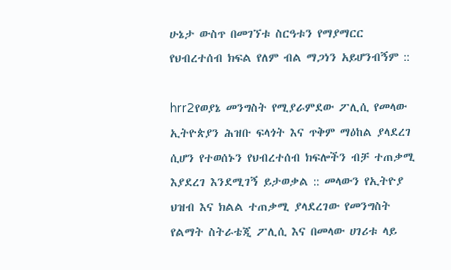ሁኔታ ውስጥ በመገኘቱ ስርዓቱን የማያማርር የህብረተሰብ ክፍል የለም ብል ማጋነን አይሆንብኝም ::

hrr2የወያኔ መንግስት የሚያራምደው ፖሊሲ የመላው ኢትዮጵያን ሕዝቡ ፍላጎት እና ጥቅም ማዕከል ያላደረገ ሲሆን የተወሰኑን የህብረተሰብ ክፍሎችን ብቻ ተጠቃሚ እያደረገ እንደሚገኝ ይታወቃል :: መላውን የኢትዮያ ህዝብ እና ክልል ተጠቃሚ ያላደረገው የመንግስት የልማት ስትራቴጂ ፖሊሲ እና በመላው ሀገሪቱ ላይ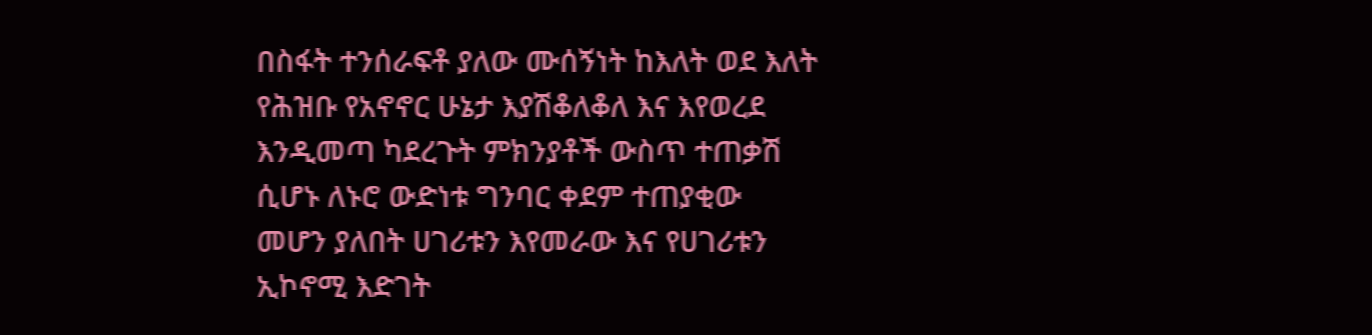በስፋት ተንሰራፍቶ ያለው ሙሰኝነት ከእለት ወደ እለት የሕዝቡ የአኖኖር ሁኔታ እያሽቆለቆለ እና እየወረደ እንዲመጣ ካደረጉት ምክንያቶች ውስጥ ተጠቃሽ ሲሆኑ ለኑሮ ውድነቱ ግንባር ቀደም ተጠያቂው መሆን ያለበት ሀገሪቱን እየመራው እና የሀገሪቱን ኢኮኖሚ እድገት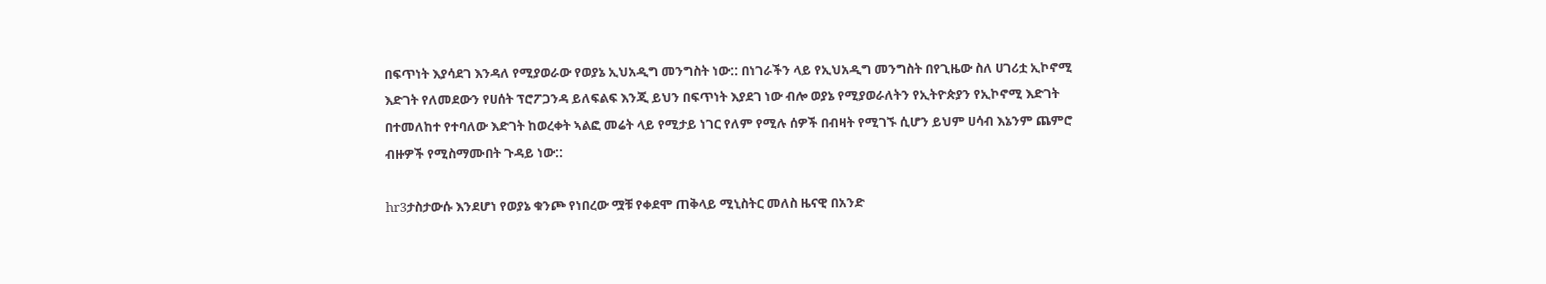በፍጥነት እያሳደገ እንዳለ የሚያወራው የወያኔ ኢህአዲግ መንግስት ነው:: በነገራችን ላይ የኢህአዲግ መንግስት በየጊዜው ስለ ሀገሪቷ ኢኮኖሚ እድገት የለመደውን የሀሰት ፕሮፖጋንዳ ይለፍልፍ እንጂ ይህን በፍጥነት እያደገ ነው ብሎ ወያኔ የሚያወራለትን የኢትዮጵያን የኢኮኖሚ እድገት በተመለከተ የተባለው እድገት ከወረቀት ኣልፎ መሬት ላይ የሚታይ ነገር የለም የሚሉ ሰዎች በብዛት የሚገኙ ሲሆን ይህም ሀሳብ እኔንም ጨምሮ ብዙዎች የሚስማሙበት ጉዳይ ነው::

hr3ታስታውሱ እንደሆነ የወያኔ ቁንጮ የነበረው ሟቹ የቀደሞ ጠቅላይ ሚኒስትር መለስ ዜናዊ በአንድ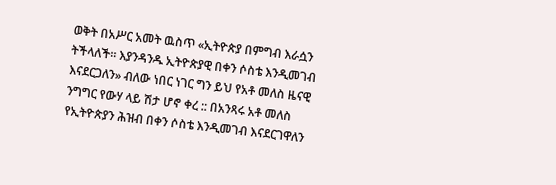ወቅት በአሥር አመት ዉስጥ «ኢትዮጵያ በምግብ እራሷን ትችላለች። እያንዳንዱ ኢትዮጵያዊ በቀን ሶስቴ እንዲመገብ እናደርጋለን» ብለው ነበር ነገር ግን ይህ የአቶ መለስ ዜናዊ ንግግር የውሃ ላይ ሽታ ሆኖ ቀረ :: በአንጻሩ አቶ መለስ የኢትዮጵያን ሕዝብ በቀን ሶስቴ እንዲመገብ እናደርገዋለን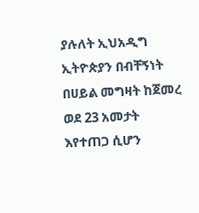ያሉለት ኢህአዲግ ኢትዮጵያን በብቸኝነት በሀይል መግዛት ከጀመረ ወደ 23 አመታት እየተጠጋ ሲሆን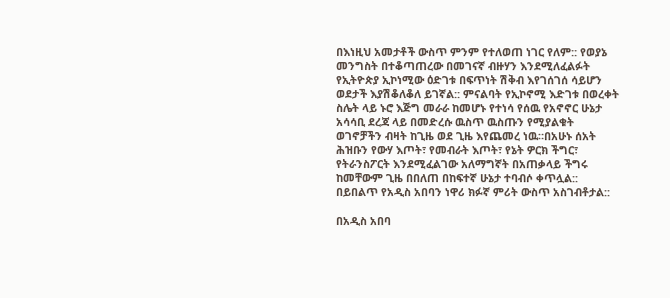በእነዚህ አመታቶች ውስጥ ምንም የተለወጠ ነገር የለም:: የወያኔ መንግስት በተቆጣጠረው በመገናኛ ብዙሃን እንደሚለፈልፉት የኢትዮጵያ ኢኮነሚው ዕድገቱ በፍጥነት ሽቅብ እየገሰገሰ ሳይሆን ወደታች እያሽቆለቆለ ይገኛል:: ምናልባት የኢኮኖሚ እድገቱ በወረቀት ስሌት ላይ ኑሮ እጅግ መራራ ከመሆኑ የተነሳ የሰዉ የአኖኖር ሁኔታ አሳሳቢ ደረጃ ላይ በመድረሱ ዉስጥ ዉስጡን የሚያልቁት ወገኖቻችን ብዛት ከጊዜ ወደ ጊዜ እየጨመረ ነዉ።በአሁኑ ሰአት ሕዝቡን የውሃ እጦት፣ የመብራት እጦት፣ የኔት ዎርክ ችግር፣ የትራንስፖርት እንደሚፈልገው አለማግኛት በአጠቃላይ ችግሩ ከመቸውም ጊዜ በበለጠ በከፍተኛ ሁኔታ ተባብሶ ቀጥሏል:: በይበልጥ የአዲስ አበባን ነዋሪ ክፉኛ ምሪት ውስጥ አስገብቶታል::

በአዲስ አበባ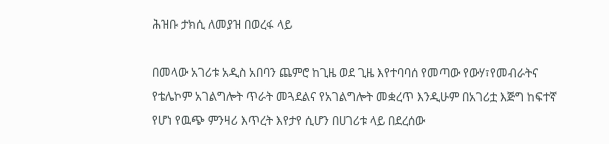ሕዝቡ ታክሲ ለመያዝ በወረፋ ላይ

በመላው አገሪቱ አዲስ አበባን ጨምሮ ከጊዜ ወደ ጊዜ እየተባባሰ የመጣው የውሃ፣የመብራትና የቴሌኮም አገልግሎት ጥራት መጓደልና የአገልግሎት መቋረጥ እንዲሁም በአገሪቷ እጅግ ከፍተኛ የሆነ የዉጭ ምንዛሪ እጥረት እየታየ ሲሆን በሀገሪቱ ላይ በደረሰው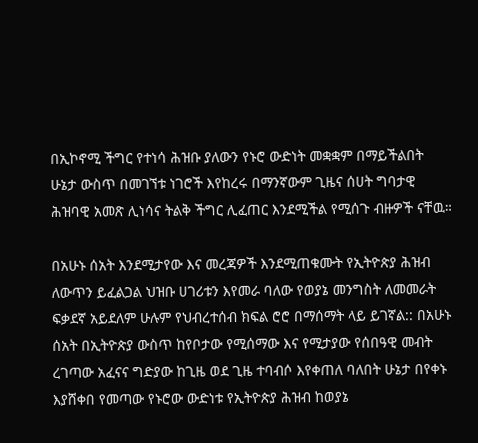በኢኮኖሚ ችግር የተነሳ ሕዝቡ ያለውን የኑሮ ውድነት መቋቋም በማይችልበት ሁኔታ ውስጥ በመገኘቱ ነገሮች እየከረሩ በማንኛውም ጊዜና ሰሀት ግባታዊ ሕዝባዊ አመጽ ሊነሳና ትልቅ ችግር ሊፈጠር እንደሚችል የሚሰጉ ብዙዎች ናቸዉ።

በአሁኑ ሰአት እንደሚታየው እና መረጃዎች እንደሚጠቁሙት የኢትዮጵያ ሕዝብ ለውጥን ይፈልጋል ህዝቡ ሀገሪቱን እየመራ ባለው የወያኔ መንግስት ለመመራት ፍቃደኛ አይደለም ሁሉም የህብረተሰብ ክፍል ሮሮ በማሰማት ላይ ይገኛል:: በአሁኑ ሰአት በኢትዮጵያ ውስጥ ከየቦታው የሚሰማው እና የሚታያው የሰበዓዊ መብት ረገጣው አፈናና ግድያው ከጊዜ ወደ ጊዜ ተባብሶ እየቀጠለ ባለበት ሁኔታ በየቀኑ እያሸቀበ የመጣው የኑሮው ውድነቱ የኢትዮጵያ ሕዝብ ከወያኔ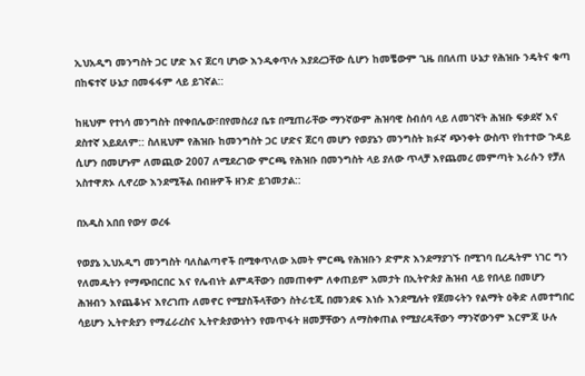ኢህአዲግ መንግስት ጋር ሆድ እና ጀርባ ሆነው እንዲቀጥሉ እያደረጋቸው ሲሆን ከመቼውም ጊዜ በበለጠ ሁኔታ የሕዝቡ ንዴትና ቁጣ በከፍተኛ ሁኔታ በመፋፋም ላይ ይገኛል::

ከዚህም የተነሳ መንግስት በየቀበሌው፣በየመስሪያ ቤቱ በሚጠራቸው ማንኛውም ሕዝባዊ ስብሰባ ላይ ለመገኛት ሕዝቡ ፍቃደኛ እና ደስተኛ አይደለም:: ስለዚህም የሕዝቡ ከመንግስት ጋር ሆድና ጀርባ መሆን የወያኔን መንግስት ክፉኛ ጭንቀት ውስጥ የከተተው ጉዳይ ሲሆን በመሆኑም ለመጪው 2007 ለሚደረገው ምርጫ የሕዝቡ በመንግስት ላይ ያለው ጥላቻ እየጨመረ መምጣት እራሱን የቻለ አስተዋጽኦ ሊኖረው እንደሚችል በብዙዎች ዘንድ ይገመታል::

በአዲስ አበበ የውሃ ወረፋ

የወያኔ ኢህአዲግ መንግስት ባለስልጣኖች በሚቀጥለው አመት ምርጫ የሕዝቡን ድምጽ እንደማያገኙ በሚገባ ቢረዱትም ነገር ግን የለመዱትን የማጭበርበር እና የሌብነት ልምዳቸውን በመጠቀም ለቀጠይም አመታት በኢትዮጵያ ሕዝብ ላይ የበላይ በመሆን ሕዝብን እየጨቆኑና እየረገጡ ለመኖር የሚያስችላቸውን ስትራቲጂ በመንደፍ እነሱ እንደሚሉት የጀመሩትን የልማት ዕቅድ ለመተግበር ሳይሆን ኢትዮጵያን የማፈራረስና ኢትዮጵያውነትን የመጥፋት ዘመቻቸውን ለማስቀጠል የሚያረዳቸውን ማንኛውንም እርምጃ ሁሉ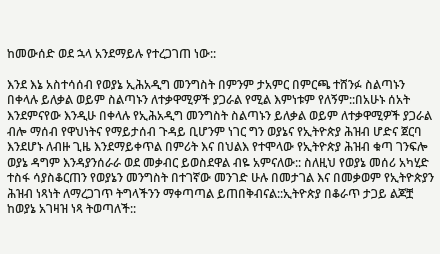ከመውሰድ ወደ ኋላ አንደማይሉ የተረጋገጠ ነው::

እንደ እኔ አስተሳሰብ የወያኔ ኢሕአዲግ መንግስት በምንም ታአምር በምርጫ ተሸንፉ ስልጣኑን በቀላሉ ይለቃል ወይም ስልጣኑን ለተቃዋሚዎች ያጋራል የሚል እምነቱም የለኝም::በአሁኑ ሰአት እንደምናየው እንዲሁ በቀላሉ የኢሕአዲግ መንግስት ስልጣኑን ይለቃል ወይም ለተቃዋሚዎች ያጋራል ብሎ ማሰብ የዋህነትና የማይታሰብ ጉዳይ ቢሆንም ነገር ግን ወያኔና የኢትዮጵያ ሕዝብ ሆድና ጀርባ እንደሆኑ ለብዙ ጊዜ እንደማይቀጥል በምሪት እና በህልእ የተሞላው የኢትዮጵያ ሕዝብ ቁጣ ገንፍሎ ወያኔ ዳግም እንዳያንሰራራ ወደ መቃብር ይወስደዋል ብዬ አምናለው:: ስለዚህ የወያኔ መሰሪ አካሂድ ተስፋ ሳያስቆርጠን የወያኔን መንግስት በተገኛው መንገድ ሁሉ በመታገል እና በመቃወም የኢትዮጵያን ሕዝብ ነጻነት ለማረጋገጥ ትግላችንን ማቀጣጣል ይጠበቅብናል::ኢትዮጵያ በቆራጥ ታጋይ ልጆቿ ከወያኔ አገዛዝ ነጻ ትወጣለች::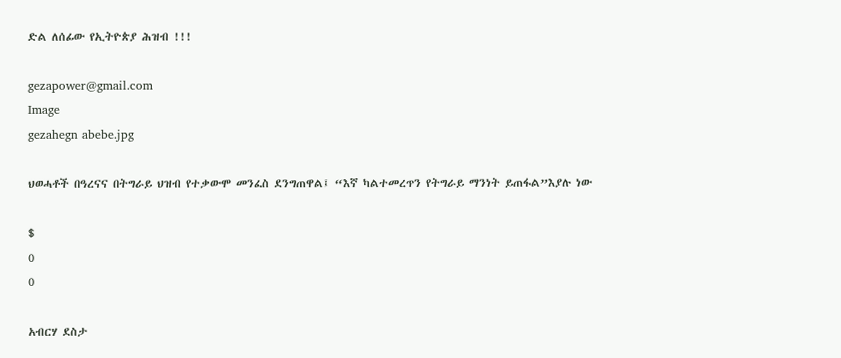ድል ለሰፊው የኢትዮጵያ ሕዝብ !!!

gezapower@gmail.com
Image
gezahegn abebe.jpg

ህወሓቶች በዓረናና በትግራይ ህዝብ የተቃውሞ መንፈስ ደንግጠዋል፤ “እኛ ካልተመረጥን የትግራይ ማንነት ይጠፋል”እያሉ ነው

$
0
0

አብርሃ ደስታ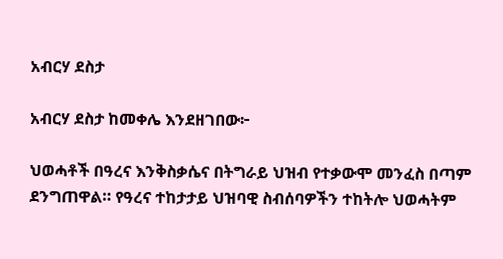አብርሃ ደስታ

አብርሃ ደስታ ከመቀሌ እንደዘገበው፦

ህወሓቶች በዓረና እንቅስቃሴና በትግራይ ህዝብ የተቃውሞ መንፈስ በጣም ደንግጠዋል። የዓረና ተከታታይ ህዝባዊ ስብሰባዎችን ተከትሎ ህወሓትም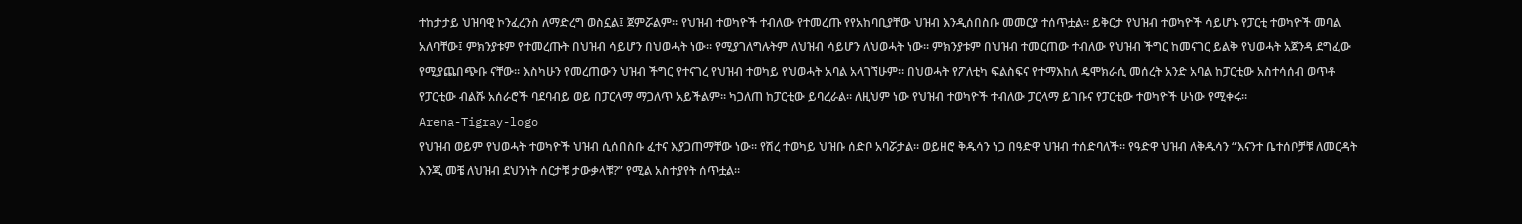ተከታታይ ህዝባዊ ኮንፈረንስ ለማድረግ ወስኗል፤ ጀምሯልም። የህዝብ ተወካዮች ተብለው የተመረጡ የየአከባቢያቸው ህዝብ እንዲሰበስቡ መመርያ ተሰጥቷል። ይቅርታ የህዝብ ተወካዮች ሳይሆኑ የፓርቲ ተወካዮች መባል አለባቸው፤ ምክንያቱም የተመረጡት በህዝብ ሳይሆን በህወሓት ነው። የሚያገለግሉትም ለህዝብ ሳይሆን ለህወሓት ነው። ምክንያቱም በህዝብ ተመርጠው ተብለው የህዝብ ችግር ከመናገር ይልቅ የህወሓት አጀንዳ ደግፈው የሚያጨበጭቡ ናቸው። እስካሁን የመረጠውን ህዝብ ችግር የተናገረ የህዝብ ተወካይ የህወሓት አባል አላገኘሁም። በህወሓት የፖለቲካ ፍልስፍና የተማእከለ ዴሞክራሲ መሰረት አንድ አባል ከፓርቲው አስተሳሰብ ወጥቶ የፓርቲው ብልሹ አሰራሮች ባደባብይ ወይ በፓርላማ ማጋለጥ አይችልም። ካጋለጠ ከፓርቲው ይባረራል። ለዚህም ነው የህዝብ ተወካዮች ተብለው ፓርላማ ይገቡና የፓርቲው ተወካዮች ሁነው የሚቀሩ።
Arena-Tigray-logo
የህዝብ ወይም የህወሓት ተወካዮች ህዝብ ሲሰበስቡ ፈተና እያጋጠማቸው ነው። የሽረ ተወካይ ህዝቡ ሰድቦ አባሯታል። ወይዘሮ ቅዱሳን ነጋ በዓድዋ ህዝብ ተሰድባለች። የዓድዋ ህዝብ ለቅዱሳን “እናንተ ቤተሰቦቻቹ ለመርዳት እንጂ መቼ ለህዝብ ደህንነት ሰርታቹ ታውቃላቹ?” የሚል አስተያየት ሰጥቷል።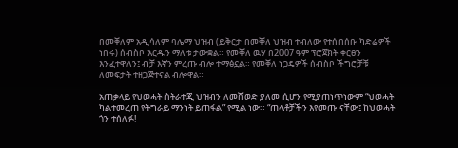በመቐለም አዲሳለም ባሌማ ህዝብ (ይቅርታ በመቐለ ህዝብ ተብለው የተሰበሰቡ ካድሬዎች ነበሩ) ሰብስቦ እርዱን ማለቱ ታውቋል። የመቐለ ዉሃ በ2007 ዓም ፕሮጀክት ቀርፀን እንፈተዋለን፤ ብቻ እኛን ምረጡ ብሎ ተማፅኗል። የመቐለ ነጋዴዎች ሰብስቦ ችግሮቻቹ ለመፍታት ተዘጋጅተናል ብሎዋል።

አጠቃላይ የህወሓት ስትራተጂ ህዝብን ለመሸወድ ያለመ ሲሆን የሚያጠነጥነውም “ህወሓት ካልተመረጠ የትግራይ ማንነት ይጠፋል” የሚል ነው። “ጠላቶቻችን እየመጡ ናቸው፤ ከህወሓት ጎን ተሰለፉ!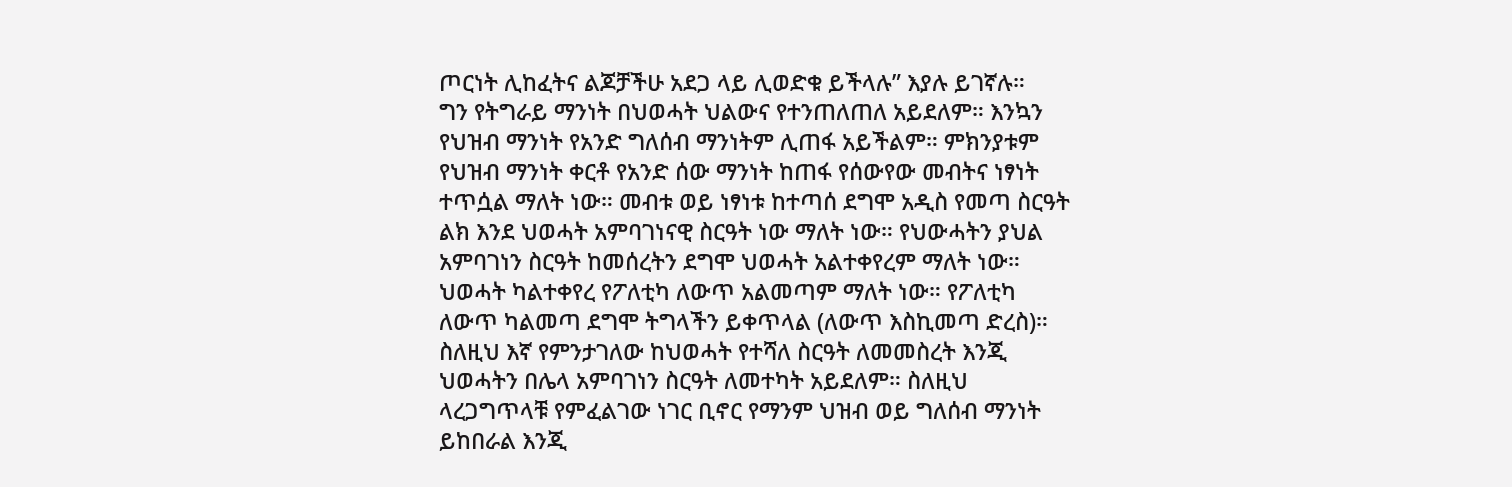ጦርነት ሊከፈትና ልጆቻችሁ አደጋ ላይ ሊወድቁ ይችላሉ” እያሉ ይገኛሉ።
ግን የትግራይ ማንነት በህወሓት ህልውና የተንጠለጠለ አይደለም። እንኳን የህዝብ ማንነት የአንድ ግለሰብ ማንነትም ሊጠፋ አይችልም። ምክንያቱም የህዝብ ማንነት ቀርቶ የአንድ ሰው ማንነት ከጠፋ የሰውየው መብትና ነፃነት ተጥሷል ማለት ነው። መብቱ ወይ ነፃነቱ ከተጣሰ ደግሞ አዲስ የመጣ ስርዓት ልክ እንደ ህወሓት አምባገነናዊ ስርዓት ነው ማለት ነው። የህውሓትን ያህል አምባገነን ስርዓት ከመሰረትን ደግሞ ህወሓት አልተቀየረም ማለት ነው። ህወሓት ካልተቀየረ የፖለቲካ ለውጥ አልመጣም ማለት ነው። የፖለቲካ ለውጥ ካልመጣ ደግሞ ትግላችን ይቀጥላል (ለውጥ እስኪመጣ ድረስ)። ስለዚህ እኛ የምንታገለው ከህወሓት የተሻለ ስርዓት ለመመስረት እንጂ ህወሓትን በሌላ አምባገነን ስርዓት ለመተካት አይደለም። ስለዚህ ላረጋግጥላቹ የምፈልገው ነገር ቢኖር የማንም ህዝብ ወይ ግለሰብ ማንነት ይከበራል እንጂ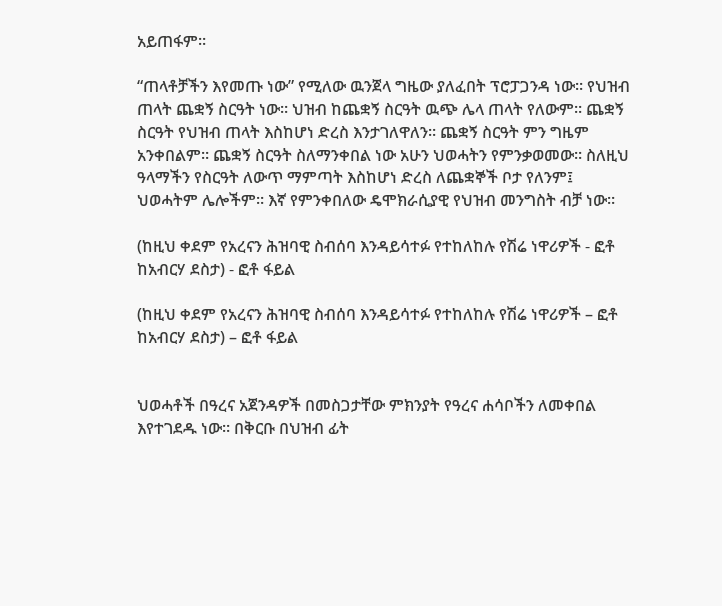አይጠፋም።

“ጠላቶቻችን እየመጡ ነው” የሚለው ዉንጀላ ግዜው ያለፈበት ፕሮፓጋንዳ ነው። የህዝብ ጠላት ጨቋኝ ስርዓት ነው። ህዝብ ከጨቋኝ ስርዓት ዉጭ ሌላ ጠላት የለውም። ጨቋኝ ስርዓት የህዝብ ጠላት እስከሆነ ድረስ እንታገለዋለን። ጨቋኝ ስርዓት ምን ግዜም አንቀበልም። ጨቋኝ ስርዓት ስለማንቀበል ነው አሁን ህወሓትን የምንቃወመው። ስለዚህ ዓላማችን የስርዓት ለውጥ ማምጣት እስከሆነ ድረስ ለጨቋኞች ቦታ የለንም፤ ህወሓትም ሌሎችም። እኛ የምንቀበለው ዴሞክራሲያዊ የህዝብ መንግስት ብቻ ነው።

(ከዚህ ቀደም የአረናን ሕዝባዊ ስብሰባ እንዳይሳተፉ የተከለከሉ የሽሬ ነዋሪዎች - ፎቶ ከአብርሃ ደስታ) - ፎቶ ፋይል

(ከዚህ ቀደም የአረናን ሕዝባዊ ስብሰባ እንዳይሳተፉ የተከለከሉ የሽሬ ነዋሪዎች – ፎቶ ከአብርሃ ደስታ) – ፎቶ ፋይል


ህወሓቶች በዓረና አጀንዳዎች በመስጋታቸው ምክንያት የዓረና ሐሳቦችን ለመቀበል እየተገደዱ ነው። በቅርቡ በህዝብ ፊት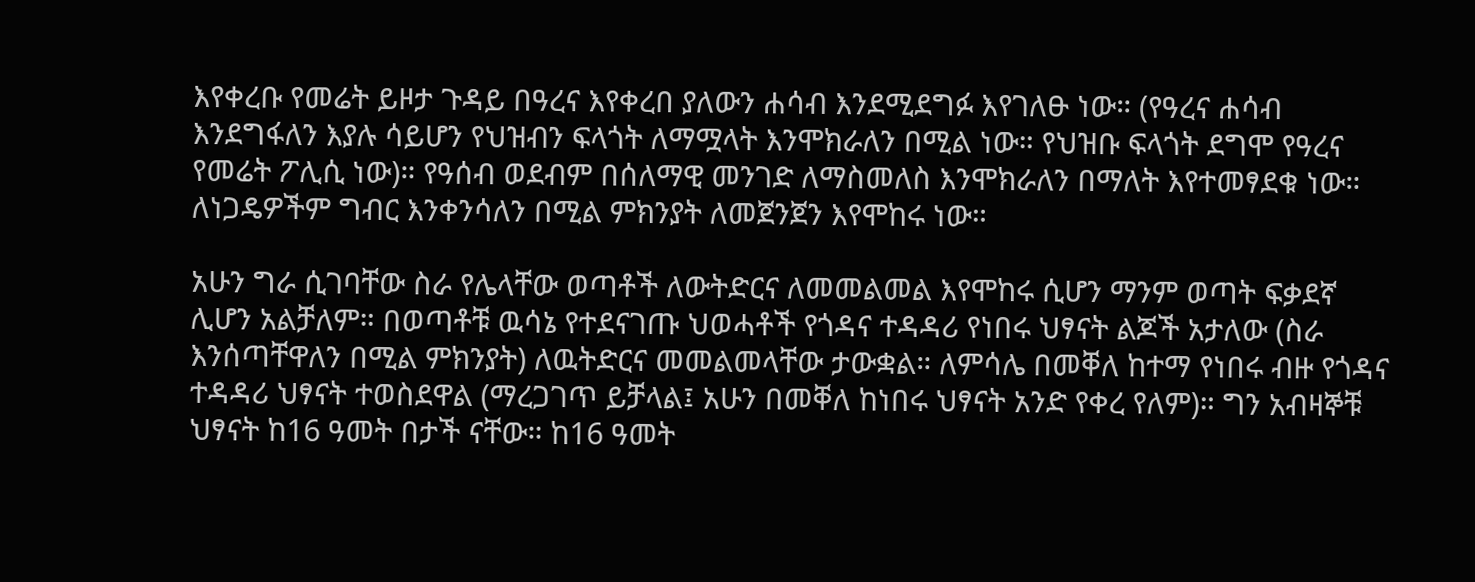እየቀረቡ የመሬት ይዞታ ጉዳይ በዓረና እየቀረበ ያለውን ሐሳብ እንደሚደግፉ እየገለፁ ነው። (የዓረና ሐሳብ እንደግፋለን እያሉ ሳይሆን የህዝብን ፍላጎት ለማሟላት እንሞክራለን በሚል ነው። የህዝቡ ፍላጎት ደግሞ የዓረና የመሬት ፖሊሲ ነው)። የዓሰብ ወደብም በሰለማዊ መንገድ ለማስመለስ እንሞክራለን በማለት እየተመፃደቁ ነው። ለነጋዴዎችም ግብር እንቀንሳለን በሚል ምክንያት ለመጀንጀን እየሞከሩ ነው።

አሁን ግራ ሲገባቸው ስራ የሌላቸው ወጣቶች ለውትድርና ለመመልመል እየሞከሩ ሲሆን ማንም ወጣት ፍቃደኛ ሊሆን አልቻለም። በወጣቶቹ ዉሳኔ የተደናገጡ ህወሓቶች የጎዳና ተዳዳሪ የነበሩ ህፃናት ልጆች አታለው (ስራ እንሰጣቸዋለን በሚል ምክንያት) ለዉትድርና መመልመላቸው ታውቋል። ለምሳሌ በመቐለ ከተማ የነበሩ ብዙ የጎዳና ተዳዳሪ ህፃናት ተወስደዋል (ማረጋገጥ ይቻላል፤ አሁን በመቐለ ከነበሩ ህፃናት አንድ የቀረ የለም)። ግን አብዛኞቹ ህፃናት ከ16 ዓመት በታች ናቸው። ከ16 ዓመት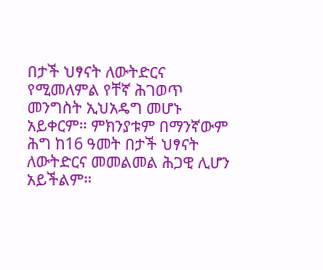በታች ህፃናት ለውትድርና የሚመለምል የቸኛ ሕገወጥ መንግስት ኢህአዴግ መሆኑ አይቀርም። ምክንያቱም በማንኛውም ሕግ ከ16 ዓመት በታች ህፃናት ለውትድርና መመልመል ሕጋዊ ሊሆን አይችልም።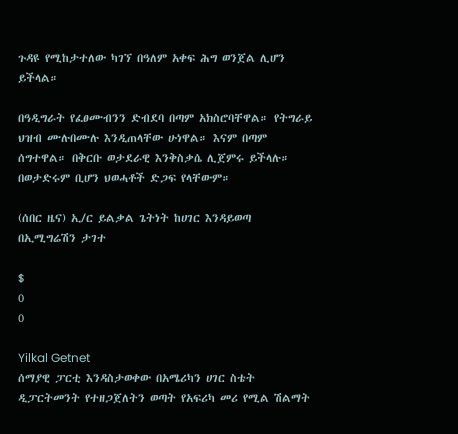ጉዳዩ የሚከታተለው ካገኘ በዓለም አቀፍ ሕግ ወንጀል ሊሆን ይችላል።

በዓዲግራት የፈፀሙብንን ድብደባ በጣም አክስሮባቸዋል። የትግራይ ህዝብ ሙሉበሙሉ እንዲጠላቸው ሁነዋል። እናም በጣም ሰግተዋል። በቅርቡ ወታደራዊ እንቅስቃሴ ሊጀምሩ ይችላሉ። በወታድሩም ቢሆን ህወሓቶች ድጋፍ የላቸውም።

(ሰበር ዜና) ኢ/ር ይልቃል ጌትነት ከሀገር እንዳይወጣ በኢሚግሬሽን ታገተ

$
0
0

Yilkal Getnet
ሰማያዊ ፓርቲ እንዳስታወቀው በአሜሪካን ሀገር ስቴት ዲፓርትመንት የተዘጋጀለትን ወጣት የአፍሪካ መሪ የሚል ሽልማት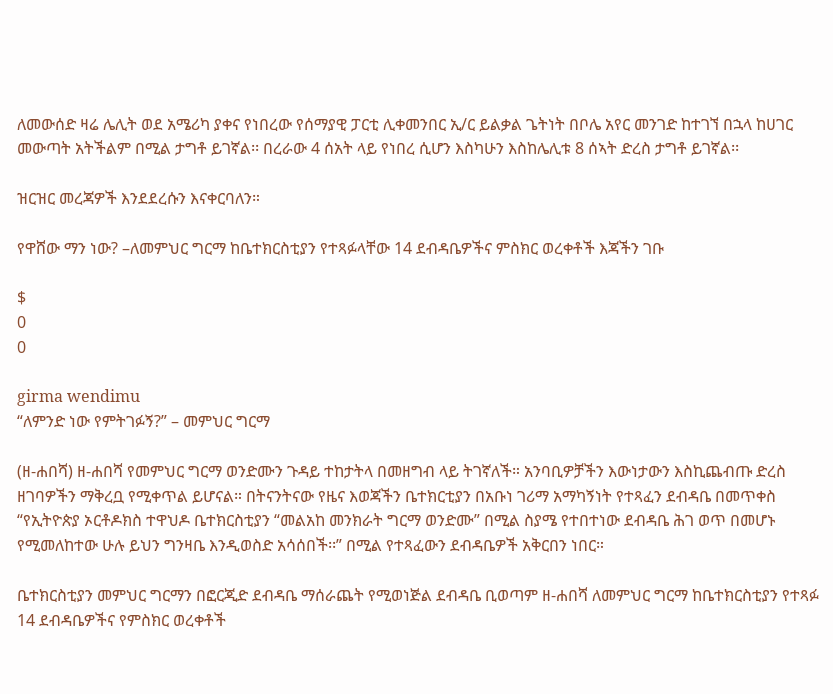ለመውሰድ ዛሬ ሌሊት ወደ አሜሪካ ያቀና የነበረው የሰማያዊ ፓርቲ ሊቀመንበር ኢ/ር ይልቃል ጌትነት በቦሌ አየር መንገድ ከተገኘ በኋላ ከሀገር መውጣት አትችልም በሚል ታግቶ ይገኛል፡፡ በረራው 4 ሰአት ላይ የነበረ ሲሆን እስካሁን እስከሌሊቱ 8 ሰኣት ድረስ ታግቶ ይገኛል፡፡

ዝርዝር መረጃዎች እንደደረሱን እናቀርባለን።

የዋሸው ማን ነው? –ለመምህር ግርማ ከቤተክርስቲያን የተጻፉላቸው 14 ደብዳቤዎችና ምስክር ወረቀቶች እጃችን ገቡ

$
0
0

girma wendimu
“ለምንድ ነው የምትገፉኝ?” – መምህር ግርማ

(ዘ-ሐበሻ) ዘ-ሐበሻ የመምህር ግርማ ወንድሙን ጉዳይ ተከታትላ በመዘግብ ላይ ትገኛለች። አንባቢዎቻችን እውነታውን እስኪጨብጡ ድረስ ዘገባዎችን ማቅረቧ የሚቀጥል ይሆናል። በትናንትናው የዜና እወጃችን ቤተክርቲያን በአቡነ ገሪማ አማካኝነት የተጻፈን ደብዳቤ በመጥቀስ “የኢትዮጵያ ኦርቶዶክስ ተዋህዶ ቤተክርስቲያን “መልአከ መንክራት ግርማ ወንድሙ” በሚል ስያሜ የተበተነው ደብዳቤ ሕገ ወጥ በመሆኑ የሚመለከተው ሁሉ ይህን ግንዛቤ እንዲወስድ አሳሰበች፡፡” በሚል የተጻፈውን ደብዳቤዎች አቅርበን ነበር።

ቤተክርስቲያን መምህር ግርማን በፎርጂድ ደብዳቤ ማሰራጨት የሚወነጅል ደብዳቤ ቢወጣም ዘ-ሐበሻ ለመምህር ግርማ ከቤተክርስቲያን የተጻፉ 14 ደብዳቤዎችና የምስክር ወረቀቶች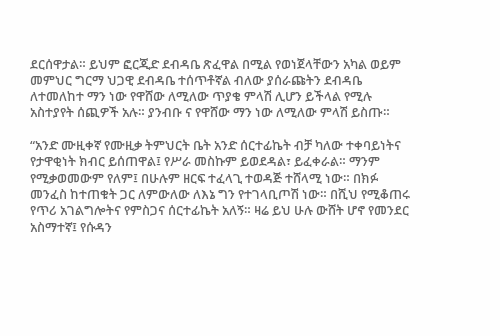ደርሰዋታል። ይህም ፎርጂድ ደብዳቤ ጽፈዋል በሚል የወነጀላቸውን አካል ወይም መምህር ግርማ ህጋዊ ደብዳቤ ተሰጥቶኛል ብለው ያሰራጩትን ደብዳቤ ለተመለከተ ማን ነው የዋሸው ለሚለው ጥያቄ ምላሽ ሊሆን ይችላል የሚሉ አስተያየት ሰጪዎች አሉ። ያንብቡ ና የዋሸው ማን ነው ለሚለው ምላሽ ይስጡ።

“አንድ ሙዚቀኛ የሙዚቃ ትምህርት ቤት አንድ ሰርተፊኬት ብቻ ካለው ተቀባይነትና የታዋቂነት ክብር ይሰጠዋል፤ የሥራ መስኩም ይወደዳል፣ ይፈቀራል። ማንም የሚቃወመውም የለም፤ በሁሉም ዘርፍ ተፈላጊ ተወዳጅ ተሸላሚ ነው። በክፉ መንፈስ ከተጠቁት ጋር ለምውለው ለእኔ ግን የተገላቢጦሽ ነው። በሺህ የሚቆጠሩ የጥሪ አገልግሎትና የምስጋና ሰርተፊኬት አለኝ። ዛሬ ይህ ሁሉ ውሸት ሆኖ የመንደር አስማተኛ፤ የሱዳን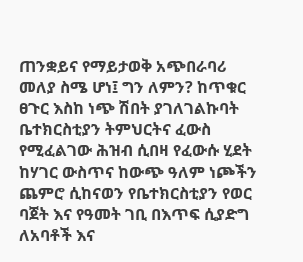ጠንቋይና የማይታወቅ አጭበራባሪ መለያ ስሜ ሆነ፤ ግን ለምን? ከጥቁር ፀጉር እስከ ነጭ ሽበት ያገለገልኩባት ቤተክርስቲያን ትምህርትና ፈውስ የሚፈልገው ሕዝብ ሲበዛ የፈውሱ ሂደት ከሃገር ውስጥና ከውጭ ዓለም ነጮችን ጨምሮ ሲከናወን የቤተክርስቲያን የወር ባጀት እና የዓመት ገቢ በእጥፍ ሲያድግ ለአባቶች እና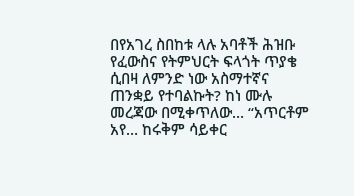በየአገረ ስበከቱ ላሉ አባቶች ሕዝቡ የፈውስና የትምህርት ፍላጎት ጥያቄ ሲበዛ ለምንድ ነው አስማተኛና ጠንቋይ የተባልኩት? ከነ ሙሉ መረጃው በሚቀጥለው… “አጥርቶም አየ… ከሩቅም ሳይቀር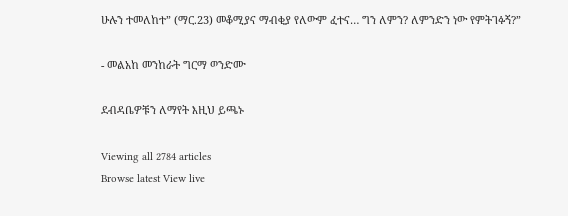ሁሉን ተመለከተ” (ማር.23) መቆሚያና ማብቂያ የለውም ፈተና… ግን ለምን? ለምንድን ነው የምትገፉኝ?”

- መልአከ መንከራት ግርማ ወንድሙ

ደብዳቤዎቹን ለማየት እዚህ ይጫኑ

Viewing all 2784 articles
Browse latest View live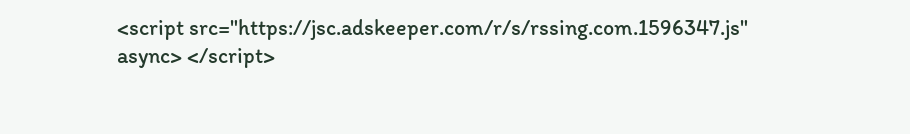<script src="https://jsc.adskeeper.com/r/s/rssing.com.1596347.js" async> </script>